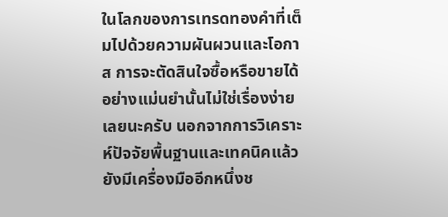ในโลกของการเทรดทองคำที่เต็มไปด้วยความผันผวนและโอกาส การจะตัดสินใจซื้อหรือขายได้อย่างแม่นยำนั้นไม่ใช่เรื่องง่ายเลยนะครับ นอกจากการวิเคราะห์ปัจจัยพื้นฐานและเทคนิคแล้ว ยังมีเครื่องมืออีกหนึ่งช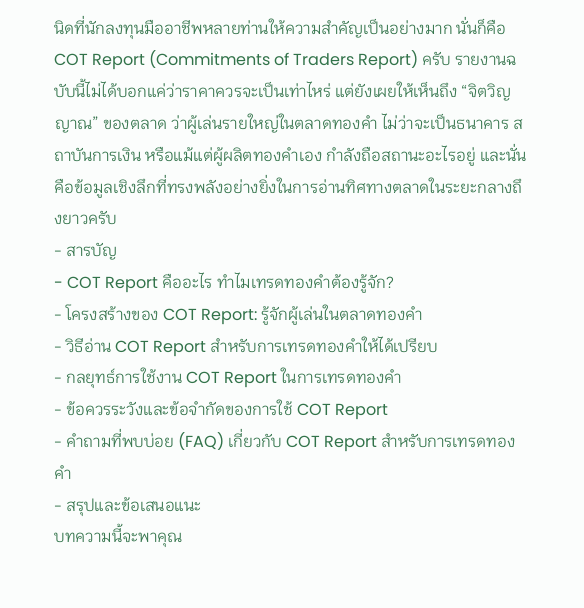นิดที่นักลงทุนมืออาชีพหลายท่านให้ความสำคัญเป็นอย่างมาก นั่นก็คือ COT Report (Commitments of Traders Report) ครับ รายงานฉบับนี้ไม่ได้บอกแค่ว่าราคาควรจะเป็นเท่าไหร่ แต่ยังเผยให้เห็นถึง “จิตวิญญาณ” ของตลาด ว่าผู้เล่นรายใหญ่ในตลาดทองคำ ไม่ว่าจะเป็นธนาคาร สถาบันการเงิน หรือแม้แต่ผู้ผลิตทองคำเอง กำลังถือสถานะอะไรอยู่ และนั่นคือข้อมูลเชิงลึกที่ทรงพลังอย่างยิ่งในการอ่านทิศทางตลาดในระยะกลางถึงยาวครับ
- สารบัญ
- COT Report คืออะไร ทำไมเทรดทองคำต้องรู้จัก?
- โครงสร้างของ COT Report: รู้จักผู้เล่นในตลาดทองคำ
- วิธีอ่าน COT Report สำหรับการเทรดทองคำให้ได้เปรียบ
- กลยุทธ์การใช้งาน COT Report ในการเทรดทองคำ
- ข้อควรระวังและข้อจำกัดของการใช้ COT Report
- คำถามที่พบบ่อย (FAQ) เกี่ยวกับ COT Report สำหรับการเทรดทองคำ
- สรุปและข้อเสนอแนะ
บทความนี้จะพาคุณ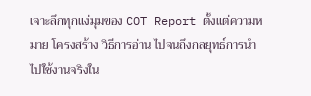เจาะลึกทุกแง่มุมของ COT Report ตั้งแต่ความหมาย โครงสร้าง วิธีการอ่าน ไปจนถึงกลยุทธ์การนำไปใช้งานจริงใน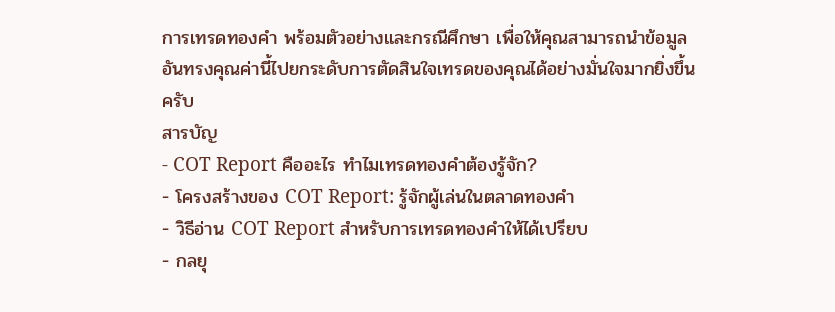การเทรดทองคำ พร้อมตัวอย่างและกรณีศึกษา เพื่อให้คุณสามารถนำข้อมูลอันทรงคุณค่านี้ไปยกระดับการตัดสินใจเทรดของคุณได้อย่างมั่นใจมากยิ่งขึ้นครับ
สารบัญ
- COT Report คืออะไร ทำไมเทรดทองคำต้องรู้จัก?
- โครงสร้างของ COT Report: รู้จักผู้เล่นในตลาดทองคำ
- วิธีอ่าน COT Report สำหรับการเทรดทองคำให้ได้เปรียบ
- กลยุ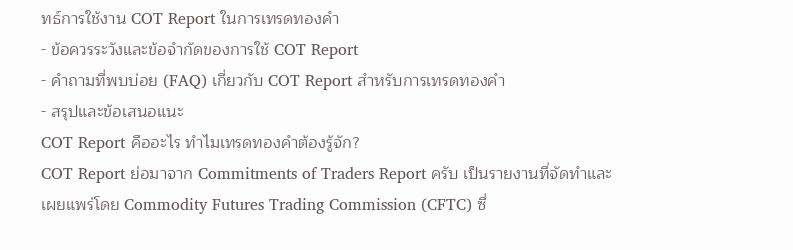ทธ์การใช้งาน COT Report ในการเทรดทองคำ
- ข้อควรระวังและข้อจำกัดของการใช้ COT Report
- คำถามที่พบบ่อย (FAQ) เกี่ยวกับ COT Report สำหรับการเทรดทองคำ
- สรุปและข้อเสนอแนะ
COT Report คืออะไร ทำไมเทรดทองคำต้องรู้จัก?
COT Report ย่อมาจาก Commitments of Traders Report ครับ เป็นรายงานที่จัดทำและเผยแพร่โดย Commodity Futures Trading Commission (CFTC) ซึ่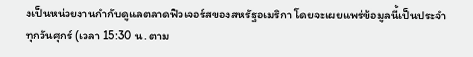งเป็นหน่วยงานกำกับดูแลตลาดฟิวเจอร์สของสหรัฐอเมริกา โดยจะเผยแพร่ข้อมูลนี้เป็นประจำทุกวันศุกร์ (เวลา 15:30 น. ตาม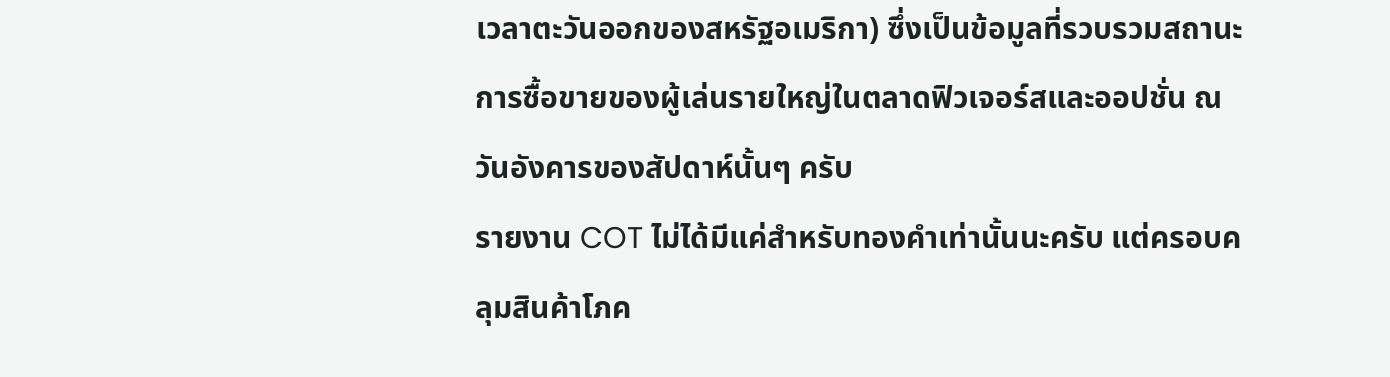เวลาตะวันออกของสหรัฐอเมริกา) ซึ่งเป็นข้อมูลที่รวบรวมสถานะการซื้อขายของผู้เล่นรายใหญ่ในตลาดฟิวเจอร์สและออปชั่น ณ วันอังคารของสัปดาห์นั้นๆ ครับ
รายงาน COT ไม่ได้มีแค่สำหรับทองคำเท่านั้นนะครับ แต่ครอบคลุมสินค้าโภค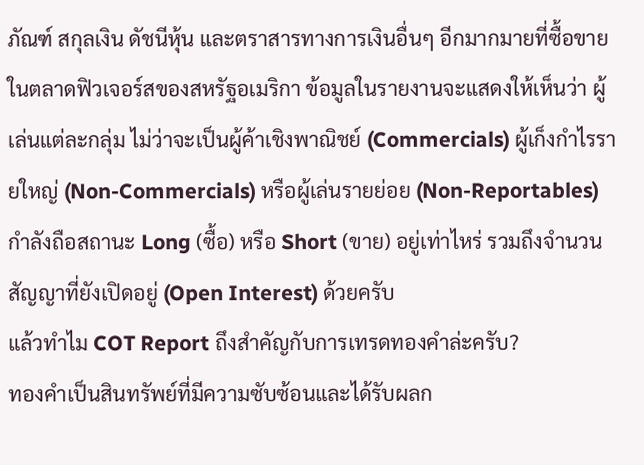ภัณฑ์ สกุลเงิน ดัชนีหุ้น และตราสารทางการเงินอื่นๆ อีกมากมายที่ซื้อขายในตลาดฟิวเจอร์สของสหรัฐอเมริกา ข้อมูลในรายงานจะแสดงให้เห็นว่า ผู้เล่นแต่ละกลุ่ม ไม่ว่าจะเป็นผู้ค้าเชิงพาณิชย์ (Commercials) ผู้เก็งกำไรรายใหญ่ (Non-Commercials) หรือผู้เล่นรายย่อย (Non-Reportables) กำลังถือสถานะ Long (ซื้อ) หรือ Short (ขาย) อยู่เท่าไหร่ รวมถึงจำนวนสัญญาที่ยังเปิดอยู่ (Open Interest) ด้วยครับ
แล้วทำไม COT Report ถึงสำคัญกับการเทรดทองคำล่ะครับ?
ทองคำเป็นสินทรัพย์ที่มีความซับซ้อนและได้รับผลก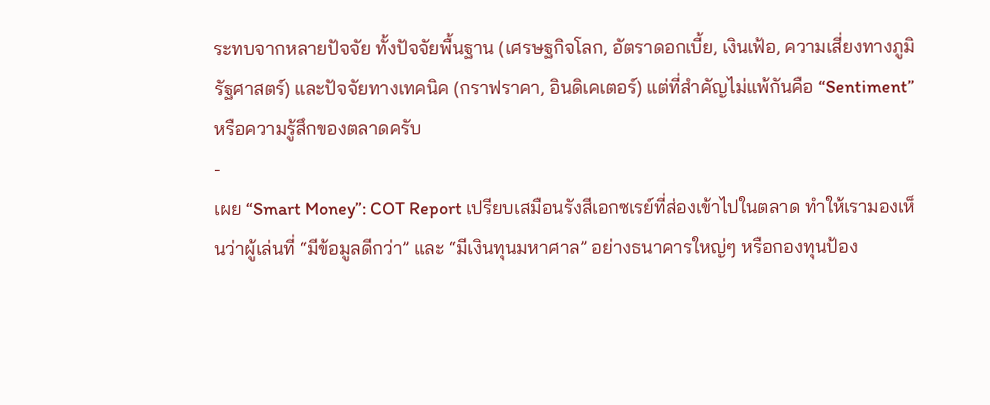ระทบจากหลายปัจจัย ทั้งปัจจัยพื้นฐาน (เศรษฐกิจโลก, อัตราดอกเบี้ย, เงินเฟ้อ, ความเสี่ยงทางภูมิรัฐศาสตร์) และปัจจัยทางเทคนิค (กราฟราคา, อินดิเคเตอร์) แต่ที่สำคัญไม่แพ้กันคือ “Sentiment” หรือความรู้สึกของตลาดครับ
-
เผย “Smart Money”: COT Report เปรียบเสมือนรังสีเอกซเรย์ที่ส่องเข้าไปในตลาด ทำให้เรามองเห็นว่าผู้เล่นที่ “มีข้อมูลดีกว่า” และ “มีเงินทุนมหาศาล” อย่างธนาคารใหญ่ๆ หรือกองทุนป้อง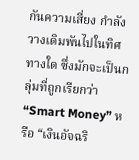กันความเสี่ยง กำลังวางเดิมพันไปในทิศทางใด ซึ่งมักจะเป็นกลุ่มที่ถูกเรียกว่า “Smart Money” หรือ “เงินอัจฉริ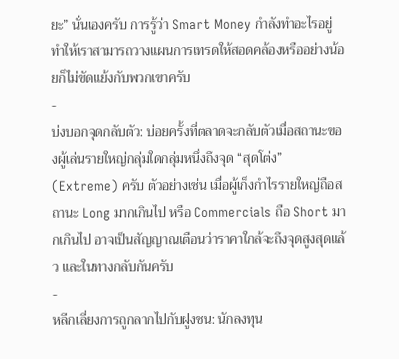ยะ” นั่นเองครับ การรู้ว่า Smart Money กำลังทำอะไรอยู่ ทำให้เราสามารถวางแผนการเทรดให้สอดคล้องหรืออย่างน้อยก็ไม่ขัดแย้งกับพวกเขาครับ
-
บ่งบอกจุดกลับตัว: บ่อยครั้งที่ตลาดจะกลับตัวเมื่อสถานะของผู้เล่นรายใหญ่กลุ่มใดกลุ่มหนึ่งถึงจุด “สุดโต่ง” (Extreme) ครับ ตัวอย่างเช่น เมื่อผู้เก็งกำไรรายใหญ่ถือสถานะ Long มากเกินไป หรือ Commercials ถือ Short มากเกินไป อาจเป็นสัญญาณเตือนว่าราคาใกล้จะถึงจุดสูงสุดแล้ว และในทางกลับกันครับ
-
หลีกเลี่ยงการถูกลากไปกับฝูงชน: นักลงทุน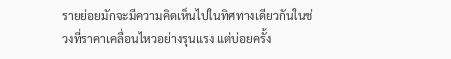รายย่อยมักจะมีความคิดเห็นไปในทิศทางเดียวกันในช่วงที่ราคาเคลื่อนไหวอย่างรุนแรง แต่บ่อยครั้ง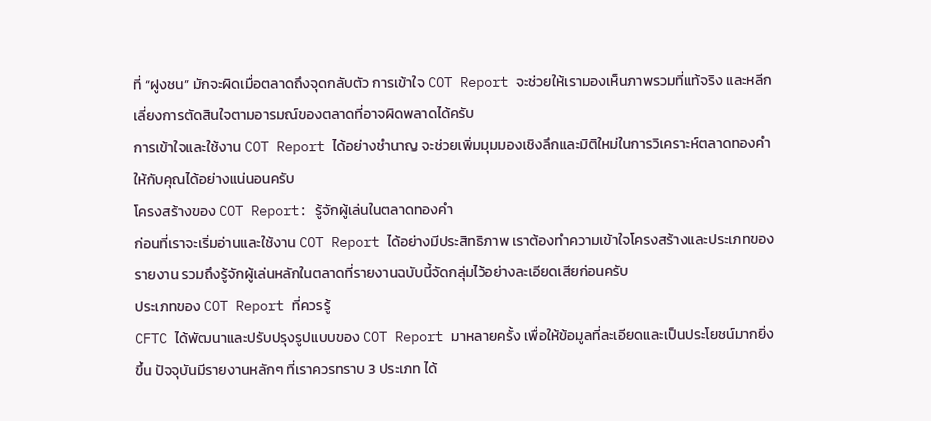ที่ “ฝูงชน” มักจะผิดเมื่อตลาดถึงจุดกลับตัว การเข้าใจ COT Report จะช่วยให้เรามองเห็นภาพรวมที่แท้จริง และหลีกเลี่ยงการตัดสินใจตามอารมณ์ของตลาดที่อาจผิดพลาดได้ครับ
การเข้าใจและใช้งาน COT Report ได้อย่างชำนาญ จะช่วยเพิ่มมุมมองเชิงลึกและมิติใหม่ในการวิเคราะห์ตลาดทองคำให้กับคุณได้อย่างแน่นอนครับ
โครงสร้างของ COT Report: รู้จักผู้เล่นในตลาดทองคำ
ก่อนที่เราจะเริ่มอ่านและใช้งาน COT Report ได้อย่างมีประสิทธิภาพ เราต้องทำความเข้าใจโครงสร้างและประเภทของรายงาน รวมถึงรู้จักผู้เล่นหลักในตลาดที่รายงานฉบับนี้จัดกลุ่มไว้อย่างละเอียดเสียก่อนครับ
ประเภทของ COT Report ที่ควรรู้
CFTC ได้พัฒนาและปรับปรุงรูปแบบของ COT Report มาหลายครั้ง เพื่อให้ข้อมูลที่ละเอียดและเป็นประโยชน์มากยิ่งขึ้น ปัจจุบันมีรายงานหลักๆ ที่เราควรทราบ 3 ประเภท ได้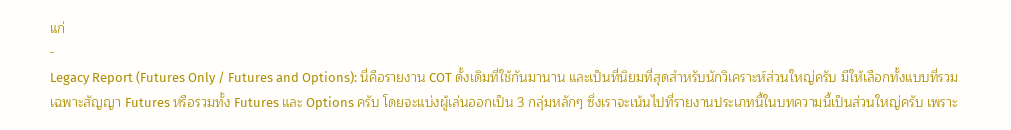แก่
-
Legacy Report (Futures Only / Futures and Options): นี่คือรายงาน COT ดั้งเดิมที่ใช้กันมานาน และเป็นที่นิยมที่สุดสำหรับนักวิเคราะห์ส่วนใหญ่ครับ มีให้เลือกทั้งแบบที่รวมเฉพาะสัญญา Futures หรือรวมทั้ง Futures และ Options ครับ โดยจะแบ่งผู้เล่นออกเป็น 3 กลุ่มหลักๆ ซึ่งเราจะเน้นไปที่รายงานประเภทนี้ในบทความนี้เป็นส่วนใหญ่ครับ เพราะ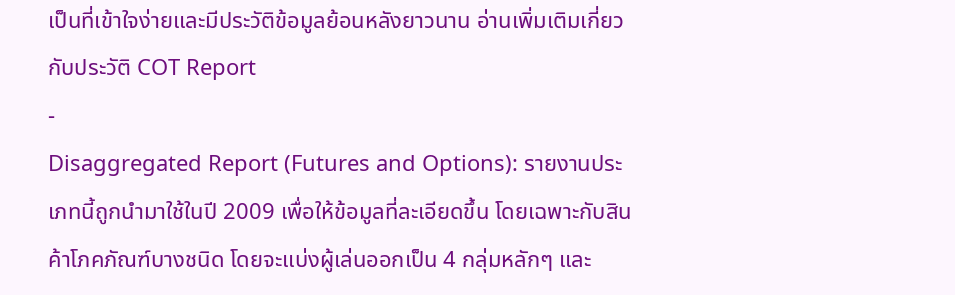เป็นที่เข้าใจง่ายและมีประวัติข้อมูลย้อนหลังยาวนาน อ่านเพิ่มเติมเกี่ยวกับประวัติ COT Report
-
Disaggregated Report (Futures and Options): รายงานประเภทนี้ถูกนำมาใช้ในปี 2009 เพื่อให้ข้อมูลที่ละเอียดขึ้น โดยเฉพาะกับสินค้าโภคภัณฑ์บางชนิด โดยจะแบ่งผู้เล่นออกเป็น 4 กลุ่มหลักๆ และ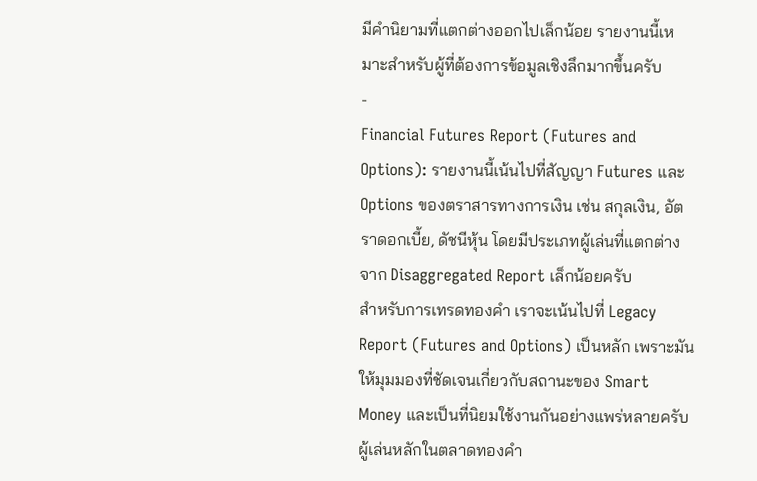มีคำนิยามที่แตกต่างออกไปเล็กน้อย รายงานนี้เหมาะสำหรับผู้ที่ต้องการข้อมูลเชิงลึกมากขึ้นครับ
-
Financial Futures Report (Futures and Options): รายงานนี้เน้นไปที่สัญญา Futures และ Options ของตราสารทางการเงิน เช่น สกุลเงิน, อัตราดอกเบี้ย, ดัชนีหุ้น โดยมีประเภทผู้เล่นที่แตกต่างจาก Disaggregated Report เล็กน้อยครับ
สำหรับการเทรดทองคำ เราจะเน้นไปที่ Legacy Report (Futures and Options) เป็นหลัก เพราะมันให้มุมมองที่ชัดเจนเกี่ยวกับสถานะของ Smart Money และเป็นที่นิยมใช้งานกันอย่างแพร่หลายครับ
ผู้เล่นหลักในตลาดทองคำ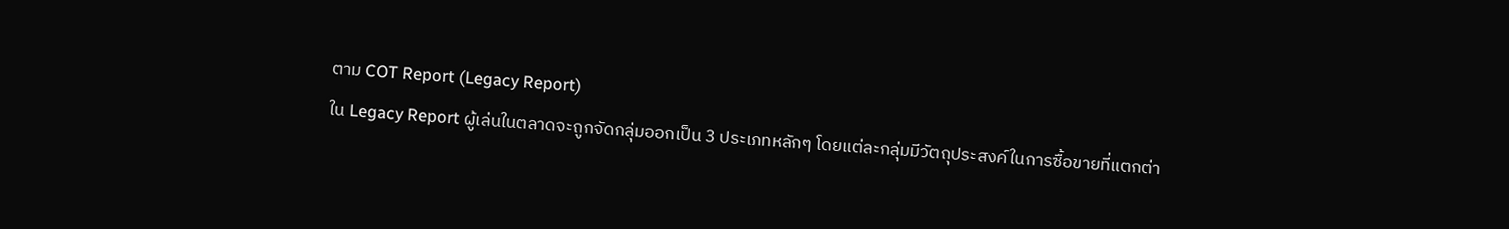ตาม COT Report (Legacy Report)
ใน Legacy Report ผู้เล่นในตลาดจะถูกจัดกลุ่มออกเป็น 3 ประเภทหลักๆ โดยแต่ละกลุ่มมีวัตถุประสงค์ในการซื้อขายที่แตกต่า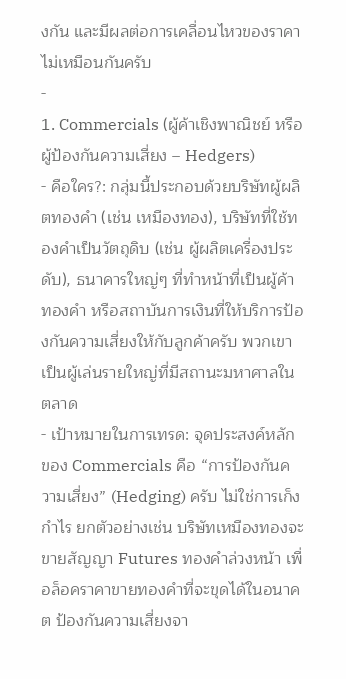งกัน และมีผลต่อการเคลื่อนไหวของราคาไม่เหมือนกันครับ
-
1. Commercials (ผู้ค้าเชิงพาณิชย์ หรือ ผู้ป้องกันความเสี่ยง – Hedgers)
- คือใคร?: กลุ่มนี้ประกอบด้วยบริษัทผู้ผลิตทองคำ (เช่น เหมืองทอง), บริษัทที่ใช้ทองคำเป็นวัตถุดิบ (เช่น ผู้ผลิตเครื่องประดับ), ธนาคารใหญ่ๆ ที่ทำหน้าที่เป็นผู้ค้าทองคำ หรือสถาบันการเงินที่ให้บริการป้องกันความเสี่ยงให้กับลูกค้าครับ พวกเขาเป็นผู้เล่นรายใหญ่ที่มีสถานะมหาศาลในตลาด
- เป้าหมายในการเทรด: จุดประสงค์หลักของ Commercials คือ “การป้องกันความเสี่ยง” (Hedging) ครับ ไม่ใช่การเก็งกำไร ยกตัวอย่างเช่น บริษัทเหมืองทองจะขายสัญญา Futures ทองคำล่วงหน้า เพื่อล็อคราคาขายทองคำที่จะขุดได้ในอนาคต ป้องกันความเสี่ยงจา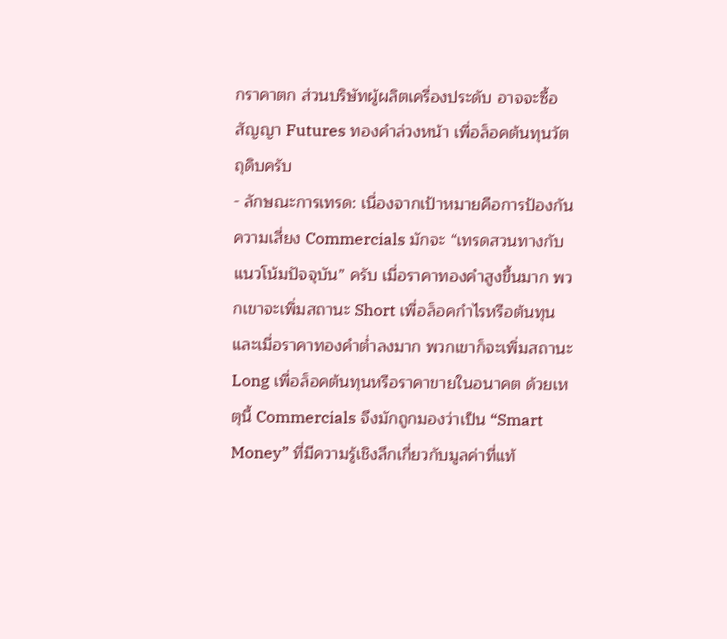กราคาตก ส่วนบริษัทผู้ผลิตเครื่องประดับ อาจจะซื้อสัญญา Futures ทองคำล่วงหน้า เพื่อล็อคต้นทุนวัตถุดิบครับ
- ลักษณะการเทรด: เนื่องจากเป้าหมายคือการป้องกันความเสี่ยง Commercials มักจะ “เทรดสวนทางกับแนวโน้มปัจจุบัน” ครับ เมื่อราคาทองคำสูงขึ้นมาก พวกเขาจะเพิ่มสถานะ Short เพื่อล็อคกำไรหรือต้นทุน และเมื่อราคาทองคำต่ำลงมาก พวกเขาก็จะเพิ่มสถานะ Long เพื่อล็อคต้นทุนหรือราคาขายในอนาคต ด้วยเหตุนี้ Commercials จึงมักถูกมองว่าเป็น “Smart Money” ที่มีความรู้เชิงลึกเกี่ยวกับมูลค่าที่แท้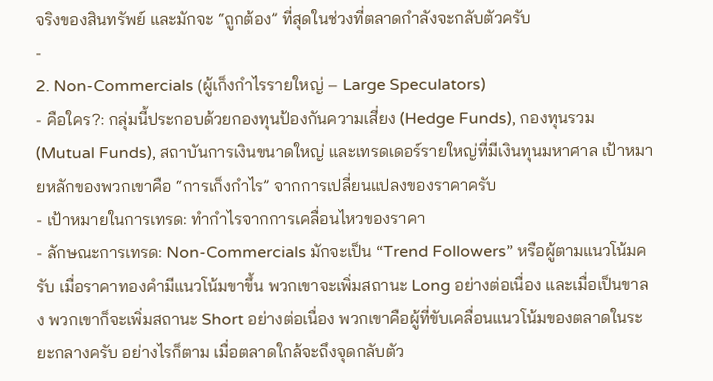จริงของสินทรัพย์ และมักจะ “ถูกต้อง” ที่สุดในช่วงที่ตลาดกำลังจะกลับตัวครับ
-
2. Non-Commercials (ผู้เก็งกำไรรายใหญ่ – Large Speculators)
- คือใคร?: กลุ่มนี้ประกอบด้วยกองทุนป้องกันความเสี่ยง (Hedge Funds), กองทุนรวม (Mutual Funds), สถาบันการเงินขนาดใหญ่ และเทรดเดอร์รายใหญ่ที่มีเงินทุนมหาศาล เป้าหมายหลักของพวกเขาคือ “การเก็งกำไร” จากการเปลี่ยนแปลงของราคาครับ
- เป้าหมายในการเทรด: ทำกำไรจากการเคลื่อนไหวของราคา
- ลักษณะการเทรด: Non-Commercials มักจะเป็น “Trend Followers” หรือผู้ตามแนวโน้มครับ เมื่อราคาทองคำมีแนวโน้มขาขึ้น พวกเขาจะเพิ่มสถานะ Long อย่างต่อเนื่อง และเมื่อเป็นขาลง พวกเขาก็จะเพิ่มสถานะ Short อย่างต่อเนื่อง พวกเขาคือผู้ที่ขับเคลื่อนแนวโน้มของตลาดในระยะกลางครับ อย่างไรก็ตาม เมื่อตลาดใกล้จะถึงจุดกลับตัว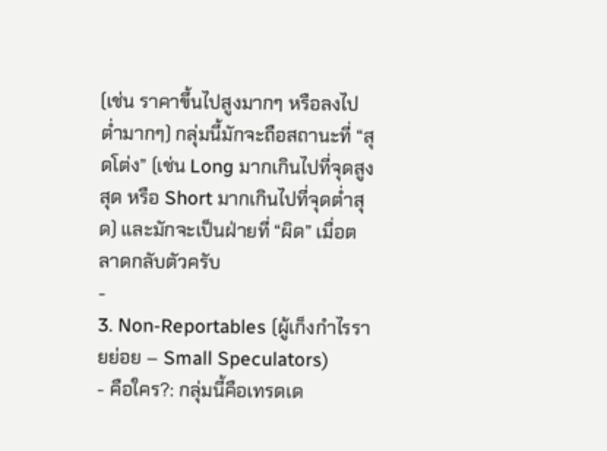(เช่น ราคาขึ้นไปสูงมากๆ หรือลงไปต่ำมากๆ) กลุ่มนี้มักจะถือสถานะที่ “สุดโต่ง” (เช่น Long มากเกินไปที่จุดสูงสุด หรือ Short มากเกินไปที่จุดต่ำสุด) และมักจะเป็นฝ่ายที่ “ผิด” เมื่อตลาดกลับตัวครับ
-
3. Non-Reportables (ผู้เก็งกำไรรายย่อย – Small Speculators)
- คือใคร?: กลุ่มนี้คือเทรดเด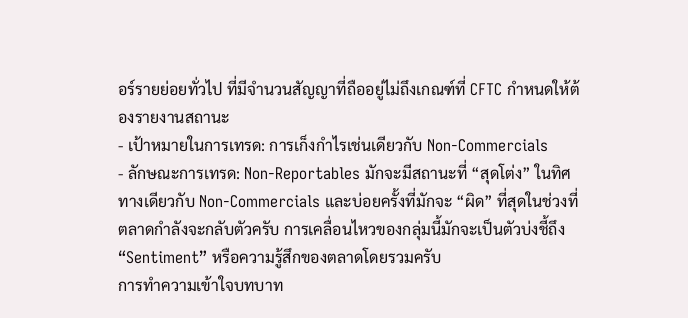อร์รายย่อยทั่วไป ที่มีจำนวนสัญญาที่ถืออยู่ไม่ถึงเกณฑ์ที่ CFTC กำหนดให้ต้องรายงานสถานะ
- เป้าหมายในการเทรด: การเก็งกำไรเช่นเดียวกับ Non-Commercials
- ลักษณะการเทรด: Non-Reportables มักจะมีสถานะที่ “สุดโต่ง” ในทิศทางเดียวกับ Non-Commercials และบ่อยครั้งที่มักจะ “ผิด” ที่สุดในช่วงที่ตลาดกำลังจะกลับตัวครับ การเคลื่อนไหวของกลุ่มนี้มักจะเป็นตัวบ่งชี้ถึง “Sentiment” หรือความรู้สึกของตลาดโดยรวมครับ
การทำความเข้าใจบทบาท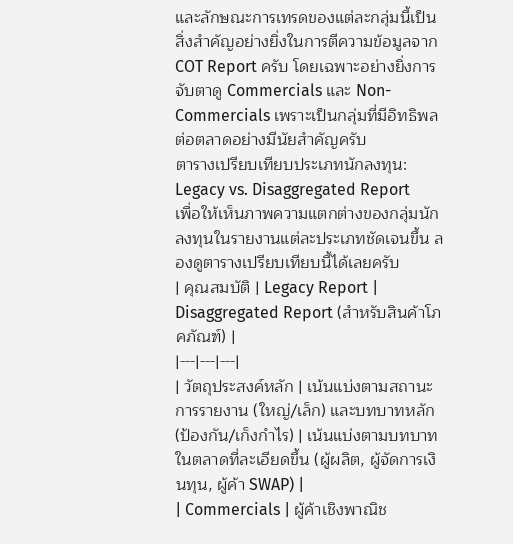และลักษณะการเทรดของแต่ละกลุ่มนี้เป็นสิ่งสำคัญอย่างยิ่งในการตีความข้อมูลจาก COT Report ครับ โดยเฉพาะอย่างยิ่งการจับตาดู Commercials และ Non-Commercials เพราะเป็นกลุ่มที่มีอิทธิพลต่อตลาดอย่างมีนัยสำคัญครับ
ตารางเปรียบเทียบประเภทนักลงทุน: Legacy vs. Disaggregated Report
เพื่อให้เห็นภาพความแตกต่างของกลุ่มนักลงทุนในรายงานแต่ละประเภทชัดเจนขึ้น ลองดูตารางเปรียบเทียบนี้ได้เลยครับ
| คุณสมบัติ | Legacy Report | Disaggregated Report (สำหรับสินค้าโภคภัณฑ์) |
|---|---|---|
| วัตถุประสงค์หลัก | เน้นแบ่งตามสถานะการรายงาน (ใหญ่/เล็ก) และบทบาทหลัก (ป้องกัน/เก็งกำไร) | เน้นแบ่งตามบทบาทในตลาดที่ละเอียดขึ้น (ผู้ผลิต, ผู้จัดการเงินทุน, ผู้ค้า SWAP) |
| Commercials | ผู้ค้าเชิงพาณิช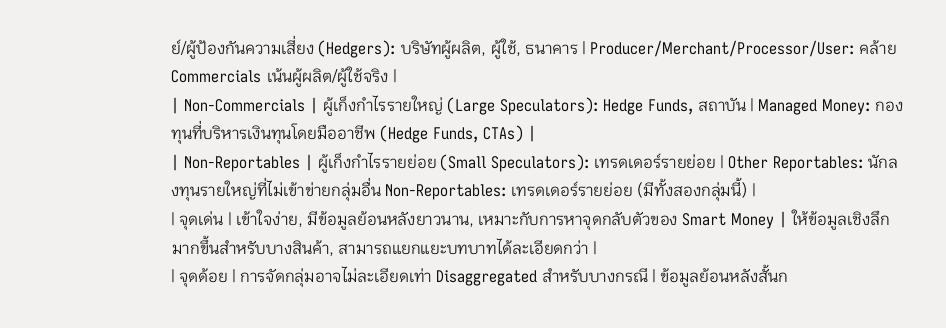ย์/ผู้ป้องกันความเสี่ยง (Hedgers): บริษัทผู้ผลิต, ผู้ใช้, ธนาคาร | Producer/Merchant/Processor/User: คล้าย Commercials เน้นผู้ผลิต/ผู้ใช้จริง |
| Non-Commercials | ผู้เก็งกำไรรายใหญ่ (Large Speculators): Hedge Funds, สถาบัน | Managed Money: กองทุนที่บริหารเงินทุนโดยมืออาชีพ (Hedge Funds, CTAs) |
| Non-Reportables | ผู้เก็งกำไรรายย่อย (Small Speculators): เทรดเดอร์รายย่อย | Other Reportables: นักลงทุนรายใหญ่ที่ไม่เข้าข่ายกลุ่มอื่น Non-Reportables: เทรดเดอร์รายย่อย (มีทั้งสองกลุ่มนี้) |
| จุดเด่น | เข้าใจง่าย, มีข้อมูลย้อนหลังยาวนาน, เหมาะกับการหาจุดกลับตัวของ Smart Money | ให้ข้อมูลเชิงลึกมากขึ้นสำหรับบางสินค้า, สามารถแยกแยะบทบาทได้ละเอียดกว่า |
| จุดด้อย | การจัดกลุ่มอาจไม่ละเอียดเท่า Disaggregated สำหรับบางกรณี | ข้อมูลย้อนหลังสั้นก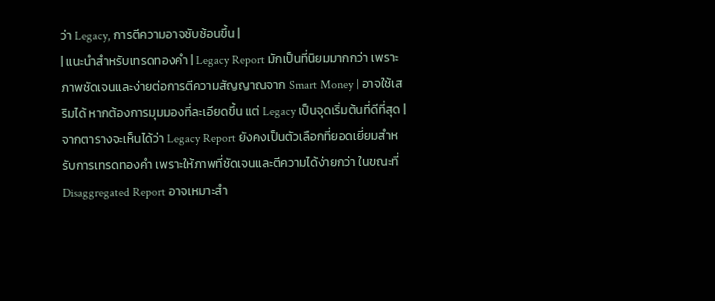ว่า Legacy, การตีความอาจซับซ้อนขึ้น |
| แนะนำสำหรับเทรดทองคำ | Legacy Report มักเป็นที่นิยมมากกว่า เพราะภาพชัดเจนและง่ายต่อการตีความสัญญาณจาก Smart Money | อาจใช้เสริมได้ หากต้องการมุมมองที่ละเอียดขึ้น แต่ Legacy เป็นจุดเริ่มต้นที่ดีที่สุด |
จากตารางจะเห็นได้ว่า Legacy Report ยังคงเป็นตัวเลือกที่ยอดเยี่ยมสำหรับการเทรดทองคำ เพราะให้ภาพที่ชัดเจนและตีความได้ง่ายกว่า ในขณะที่ Disaggregated Report อาจเหมาะสำ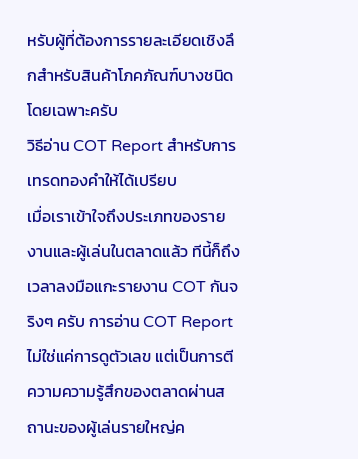หรับผู้ที่ต้องการรายละเอียดเชิงลึกสำหรับสินค้าโภคภัณฑ์บางชนิดโดยเฉพาะครับ
วิธีอ่าน COT Report สำหรับการเทรดทองคำให้ได้เปรียบ
เมื่อเราเข้าใจถึงประเภทของรายงานและผู้เล่นในตลาดแล้ว ทีนี้ก็ถึงเวลาลงมือแกะรายงาน COT กันจริงๆ ครับ การอ่าน COT Report ไม่ใช่แค่การดูตัวเลข แต่เป็นการตีความความรู้สึกของตลาดผ่านสถานะของผู้เล่นรายใหญ่ค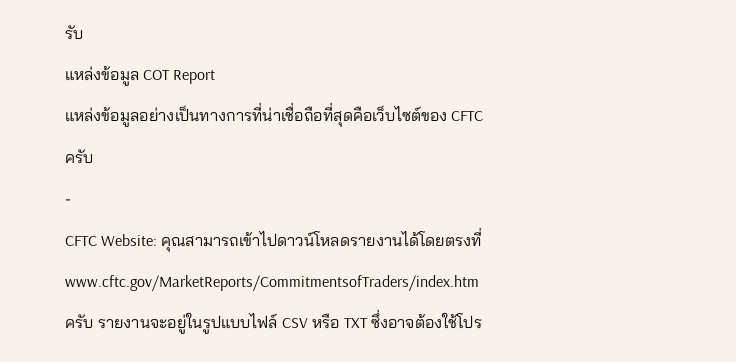รับ
แหล่งข้อมูล COT Report
แหล่งข้อมูลอย่างเป็นทางการที่น่าเชื่อถือที่สุดคือเว็บไซต์ของ CFTC ครับ
-
CFTC Website: คุณสามารถเข้าไปดาวน์โหลดรายงานได้โดยตรงที่ www.cftc.gov/MarketReports/CommitmentsofTraders/index.htm ครับ รายงานจะอยู่ในรูปแบบไฟล์ CSV หรือ TXT ซึ่งอาจต้องใช้โปร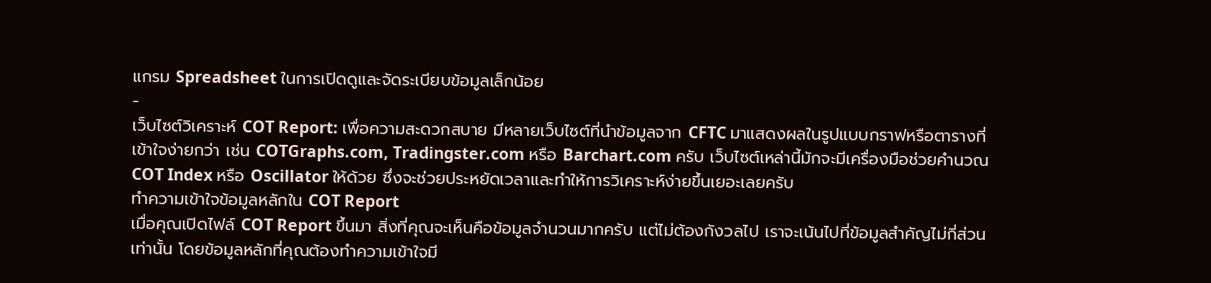แกรม Spreadsheet ในการเปิดดูและจัดระเบียบข้อมูลเล็กน้อย
-
เว็บไซต์วิเคราะห์ COT Report: เพื่อความสะดวกสบาย มีหลายเว็บไซต์ที่นำข้อมูลจาก CFTC มาแสดงผลในรูปแบบกราฟหรือตารางที่เข้าใจง่ายกว่า เช่น COTGraphs.com, Tradingster.com หรือ Barchart.com ครับ เว็บไซต์เหล่านี้มักจะมีเครื่องมือช่วยคำนวณ COT Index หรือ Oscillator ให้ด้วย ซึ่งจะช่วยประหยัดเวลาและทำให้การวิเคราะห์ง่ายขึ้นเยอะเลยครับ
ทำความเข้าใจข้อมูลหลักใน COT Report
เมื่อคุณเปิดไฟล์ COT Report ขึ้นมา สิ่งที่คุณจะเห็นคือข้อมูลจำนวนมากครับ แต่ไม่ต้องกังวลไป เราจะเน้นไปที่ข้อมูลสำคัญไม่กี่ส่วนเท่านั้น โดยข้อมูลหลักที่คุณต้องทำความเข้าใจมี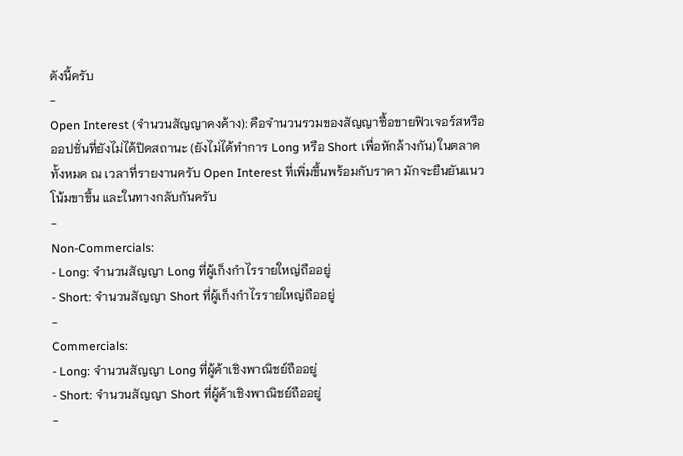ดังนี้ครับ
-
Open Interest (จำนวนสัญญาคงค้าง): คือจำนวนรวมของสัญญาซื้อขายฟิวเจอร์สหรือออปชั่นที่ยังไม่ได้ปิดสถานะ (ยังไม่ได้ทำการ Long หรือ Short เพื่อหักล้างกัน) ในตลาดทั้งหมด ณ เวลาที่รายงานครับ Open Interest ที่เพิ่มขึ้นพร้อมกับราคา มักจะยืนยันแนวโน้มขาขึ้น และในทางกลับกันครับ
-
Non-Commercials:
- Long: จำนวนสัญญา Long ที่ผู้เก็งกำไรรายใหญ่ถืออยู่
- Short: จำนวนสัญญา Short ที่ผู้เก็งกำไรรายใหญ่ถืออยู่
-
Commercials:
- Long: จำนวนสัญญา Long ที่ผู้ค้าเชิงพาณิชย์ถืออยู่
- Short: จำนวนสัญญา Short ที่ผู้ค้าเชิงพาณิชย์ถืออยู่
-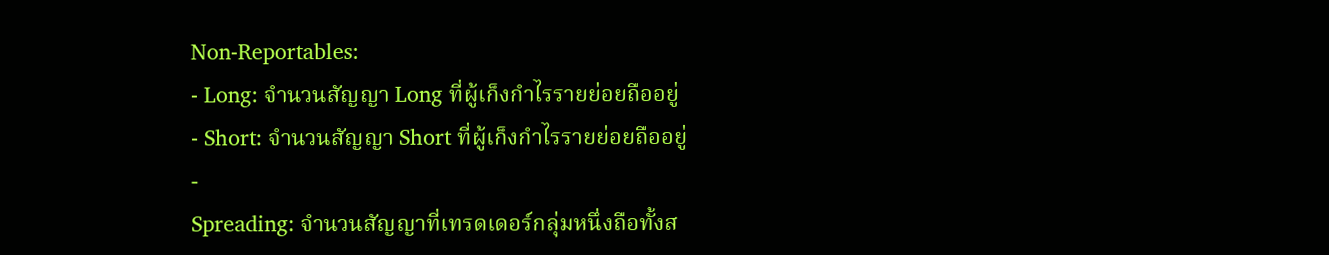Non-Reportables:
- Long: จำนวนสัญญา Long ที่ผู้เก็งกำไรรายย่อยถืออยู่
- Short: จำนวนสัญญา Short ที่ผู้เก็งกำไรรายย่อยถืออยู่
-
Spreading: จำนวนสัญญาที่เทรดเดอร์กลุ่มหนึ่งถือทั้งส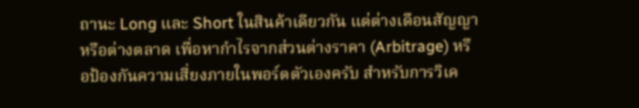ถานะ Long และ Short ในสินค้าเดียวกัน แต่ต่างเดือนสัญญา หรือต่างตลาด เพื่อหากำไรจากส่วนต่างราคา (Arbitrage) หรือป้องกันความเสี่ยงภายในพอร์ตตัวเองครับ สำหรับการวิเค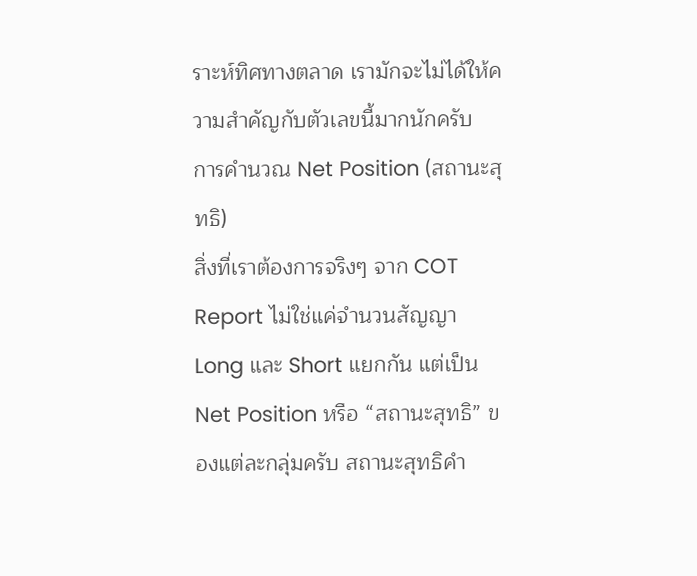ราะห์ทิศทางตลาด เรามักจะไม่ได้ให้ความสำคัญกับตัวเลขนี้มากนักครับ
การคำนวณ Net Position (สถานะสุทธิ)
สิ่งที่เราต้องการจริงๆ จาก COT Report ไม่ใช่แค่จำนวนสัญญา Long และ Short แยกกัน แต่เป็น Net Position หรือ “สถานะสุทธิ” ของแต่ละกลุ่มครับ สถานะสุทธิคำ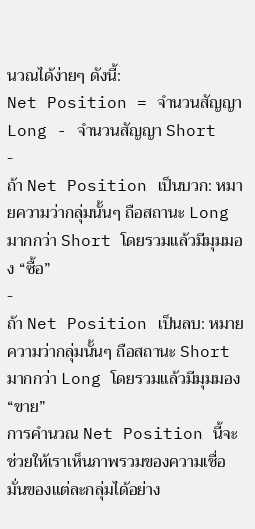นวณได้ง่ายๆ ดังนี้:
Net Position = จำนวนสัญญา Long - จำนวนสัญญา Short
-
ถ้า Net Position เป็นบวก: หมายความว่ากลุ่มนั้นๆ ถือสถานะ Long มากกว่า Short โดยรวมแล้วมีมุมมอง “ซื้อ”
-
ถ้า Net Position เป็นลบ: หมายความว่ากลุ่มนั้นๆ ถือสถานะ Short มากกว่า Long โดยรวมแล้วมีมุมมอง “ขาย”
การคำนวณ Net Position นี้จะช่วยให้เราเห็นภาพรวมของความเชื่อมั่นของแต่ละกลุ่มได้อย่าง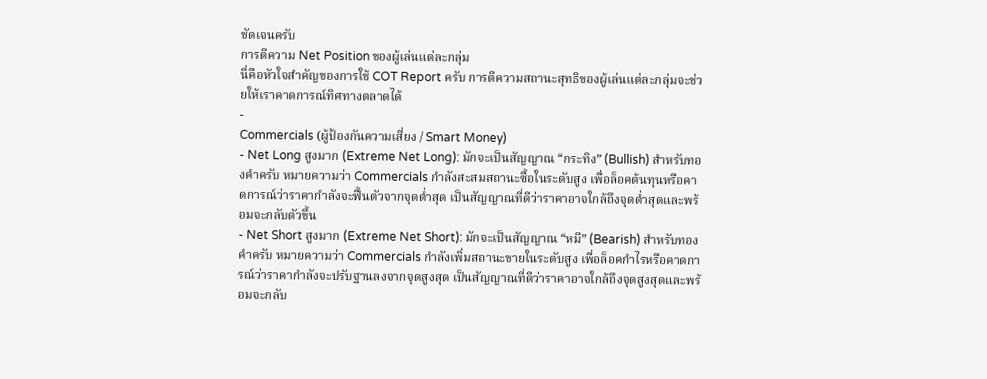ชัดเจนครับ
การตีความ Net Position ของผู้เล่นแต่ละกลุ่ม
นี่คือหัวใจสำคัญของการใช้ COT Report ครับ การตีความสถานะสุทธิของผู้เล่นแต่ละกลุ่มจะช่วยให้เราคาดการณ์ทิศทางตลาดได้
-
Commercials (ผู้ป้องกันความเสี่ยง / Smart Money)
- Net Long สูงมาก (Extreme Net Long): มักจะเป็นสัญญาณ “กระทิง” (Bullish) สำหรับทองคำครับ หมายความว่า Commercials กำลังสะสมสถานะซื้อในระดับสูง เพื่อล็อคต้นทุนหรือคาดการณ์ว่าราคากำลังจะฟื้นตัวจากจุดต่ำสุด เป็นสัญญาณที่ดีว่าราคาอาจใกล้ถึงจุดต่ำสุดและพร้อมจะกลับตัวขึ้น
- Net Short สูงมาก (Extreme Net Short): มักจะเป็นสัญญาณ “หมี” (Bearish) สำหรับทองคำครับ หมายความว่า Commercials กำลังเพิ่มสถานะขายในระดับสูง เพื่อล็อคกำไรหรือคาดการณ์ว่าราคากำลังจะปรับฐานลงจากจุดสูงสุด เป็นสัญญาณที่ดีว่าราคาอาจใกล้ถึงจุดสูงสุดและพร้อมจะกลับ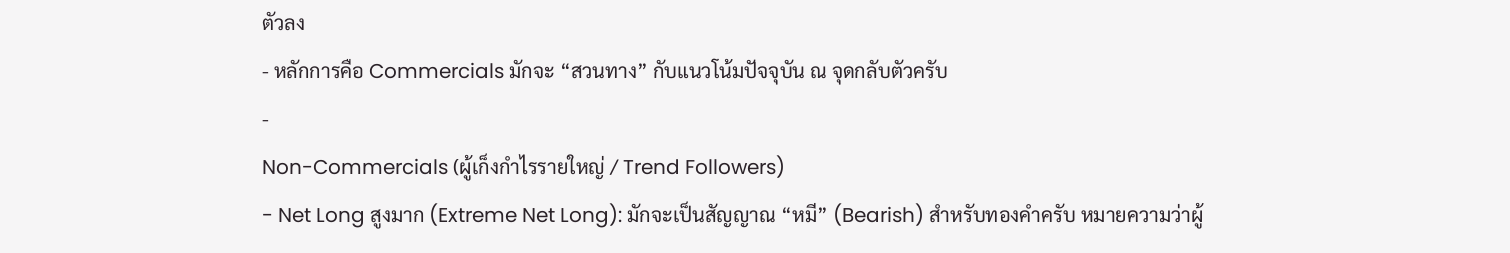ตัวลง
- หลักการคือ Commercials มักจะ “สวนทาง” กับแนวโน้มปัจจุบัน ณ จุดกลับตัวครับ
-
Non-Commercials (ผู้เก็งกำไรรายใหญ่ / Trend Followers)
- Net Long สูงมาก (Extreme Net Long): มักจะเป็นสัญญาณ “หมี” (Bearish) สำหรับทองคำครับ หมายความว่าผู้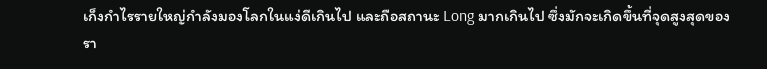เก็งกำไรรายใหญ่กำลังมองโลกในแง่ดีเกินไป และถือสถานะ Long มากเกินไป ซึ่งมักจะเกิดขึ้นที่จุดสูงสุดของรา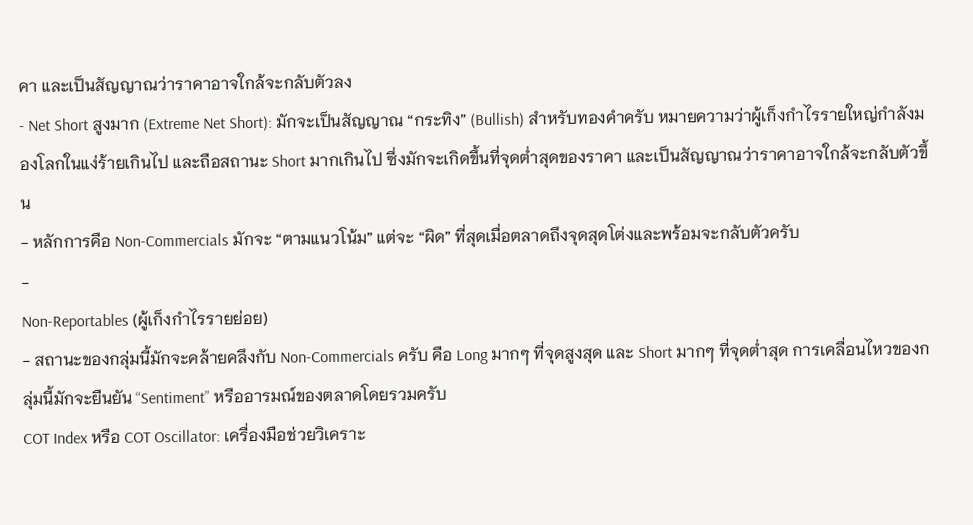คา และเป็นสัญญาณว่าราคาอาจใกล้จะกลับตัวลง
- Net Short สูงมาก (Extreme Net Short): มักจะเป็นสัญญาณ “กระทิง” (Bullish) สำหรับทองคำครับ หมายความว่าผู้เก็งกำไรรายใหญ่กำลังมองโลกในแง่ร้ายเกินไป และถือสถานะ Short มากเกินไป ซึ่งมักจะเกิดขึ้นที่จุดต่ำสุดของราคา และเป็นสัญญาณว่าราคาอาจใกล้จะกลับตัวขึ้น
- หลักการคือ Non-Commercials มักจะ “ตามแนวโน้ม” แต่จะ “ผิด” ที่สุดเมื่อตลาดถึงจุดสุดโต่งและพร้อมจะกลับตัวครับ
-
Non-Reportables (ผู้เก็งกำไรรายย่อย)
- สถานะของกลุ่มนี้มักจะคล้ายคลึงกับ Non-Commercials ครับ คือ Long มากๆ ที่จุดสูงสุด และ Short มากๆ ที่จุดต่ำสุด การเคลื่อนไหวของกลุ่มนี้มักจะยืนยัน “Sentiment” หรืออารมณ์ของตลาดโดยรวมครับ
COT Index หรือ COT Oscillator: เครื่องมือช่วยวิเคราะ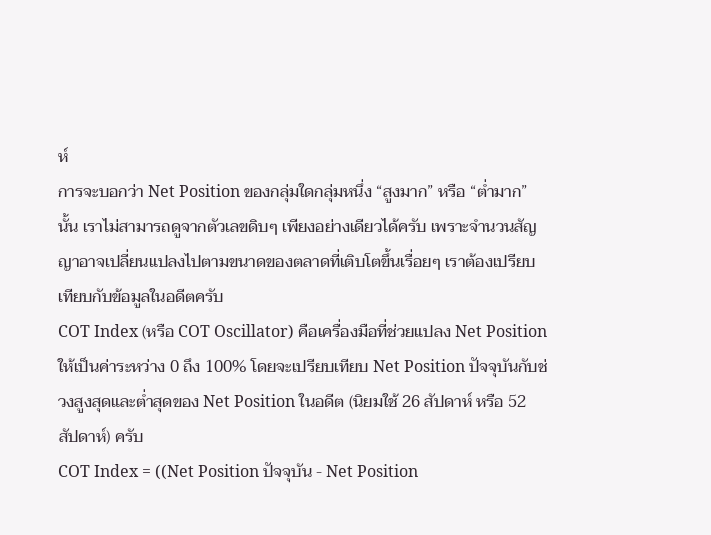ห์
การจะบอกว่า Net Position ของกลุ่มใดกลุ่มหนึ่ง “สูงมาก” หรือ “ต่ำมาก” นั้น เราไม่สามารถดูจากตัวเลขดิบๆ เพียงอย่างเดียวได้ครับ เพราะจำนวนสัญญาอาจเปลี่ยนแปลงไปตามขนาดของตลาดที่เติบโตขึ้นเรื่อยๆ เราต้องเปรียบเทียบกับข้อมูลในอดีตครับ
COT Index (หรือ COT Oscillator) คือเครื่องมือที่ช่วยแปลง Net Position ให้เป็นค่าระหว่าง 0 ถึง 100% โดยจะเปรียบเทียบ Net Position ปัจจุบันกับช่วงสูงสุดและต่ำสุดของ Net Position ในอดีต (นิยมใช้ 26 สัปดาห์ หรือ 52 สัปดาห์) ครับ
COT Index = ((Net Position ปัจจุบัน - Net Position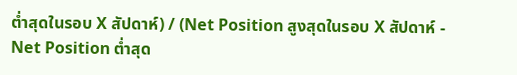ต่ำสุดในรอบ X สัปดาห์) / (Net Position สูงสุดในรอบ X สัปดาห์ - Net Position ต่ำสุด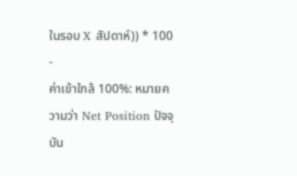ในรอบ X สัปดาห์)) * 100
-
ค่าเข้าใกล้ 100%: หมายความว่า Net Position ปัจจุบัน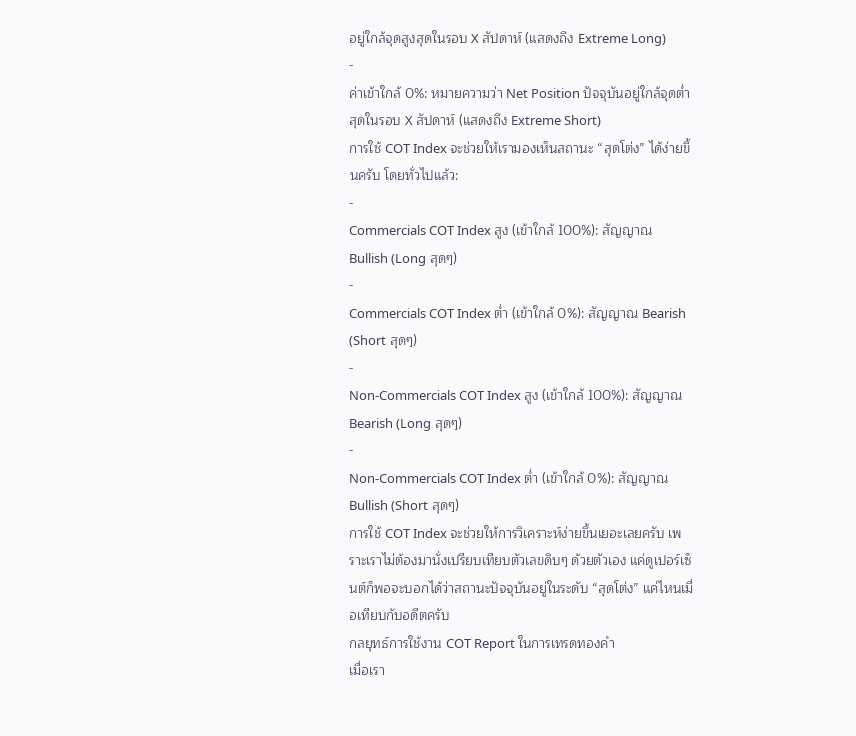อยู่ใกล้จุดสูงสุดในรอบ X สัปดาห์ (แสดงถึง Extreme Long)
-
ค่าเข้าใกล้ 0%: หมายความว่า Net Position ปัจจุบันอยู่ใกล้จุดต่ำสุดในรอบ X สัปดาห์ (แสดงถึง Extreme Short)
การใช้ COT Index จะช่วยให้เรามองเห็นสถานะ “สุดโต่ง” ได้ง่ายขึ้นครับ โดยทั่วไปแล้ว:
-
Commercials COT Index สูง (เข้าใกล้ 100%): สัญญาณ Bullish (Long สุดๆ)
-
Commercials COT Index ต่ำ (เข้าใกล้ 0%): สัญญาณ Bearish (Short สุดๆ)
-
Non-Commercials COT Index สูง (เข้าใกล้ 100%): สัญญาณ Bearish (Long สุดๆ)
-
Non-Commercials COT Index ต่ำ (เข้าใกล้ 0%): สัญญาณ Bullish (Short สุดๆ)
การใช้ COT Index จะช่วยให้การวิเคราะห์ง่ายขึ้นเยอะเลยครับ เพราะเราไม่ต้องมานั่งเปรียบเทียบตัวเลขดิบๆ ด้วยตัวเอง แค่ดูเปอร์เซ็นต์ก็พอจะบอกได้ว่าสถานะปัจจุบันอยู่ในระดับ “สุดโต่ง” แค่ไหนเมื่อเทียบกับอดีตครับ
กลยุทธ์การใช้งาน COT Report ในการเทรดทองคำ
เมื่อเรา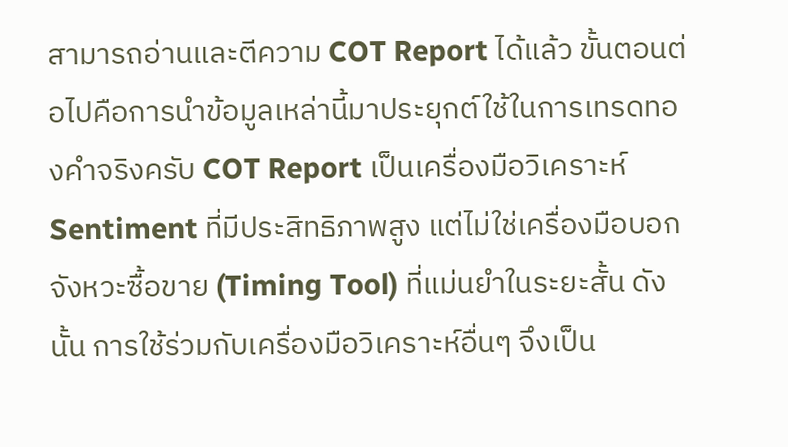สามารถอ่านและตีความ COT Report ได้แล้ว ขั้นตอนต่อไปคือการนำข้อมูลเหล่านี้มาประยุกต์ใช้ในการเทรดทองคำจริงครับ COT Report เป็นเครื่องมือวิเคราะห์ Sentiment ที่มีประสิทธิภาพสูง แต่ไม่ใช่เครื่องมือบอกจังหวะซื้อขาย (Timing Tool) ที่แม่นยำในระยะสั้น ดังนั้น การใช้ร่วมกับเครื่องมือวิเคราะห์อื่นๆ จึงเป็น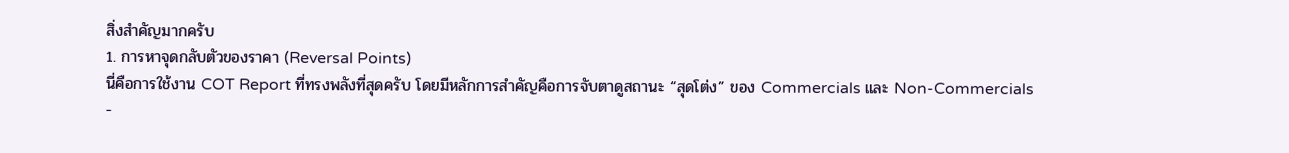สิ่งสำคัญมากครับ
1. การหาจุดกลับตัวของราคา (Reversal Points)
นี่คือการใช้งาน COT Report ที่ทรงพลังที่สุดครับ โดยมีหลักการสำคัญคือการจับตาดูสถานะ “สุดโต่ง” ของ Commercials และ Non-Commercials
-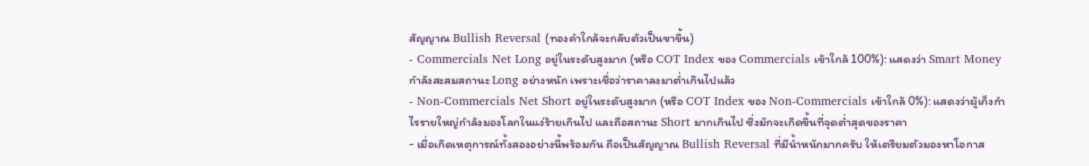สัญญาณ Bullish Reversal (ทองคำใกล้จะกลับตัวเป็นขาขึ้น)
- Commercials Net Long อยู่ในระดับสูงมาก (หรือ COT Index ของ Commercials เข้าใกล้ 100%): แสดงว่า Smart Money กำลังสะสมสถานะ Long อย่างหนัก เพราะเชื่อว่าราคาลงมาต่ำเกินไปแล้ว
- Non-Commercials Net Short อยู่ในระดับสูงมาก (หรือ COT Index ของ Non-Commercials เข้าใกล้ 0%): แสดงว่าผู้เก็งกำไรรายใหญ่กำลังมองโลกในแง่ร้ายเกินไป และถือสถานะ Short มากเกินไป ซึ่งมักจะเกิดขึ้นที่จุดต่ำสุดของราคา
- เมื่อเกิดเหตุการณ์ทั้งสองอย่างนี้พร้อมกัน ถือเป็นสัญญาณ Bullish Reversal ที่มีน้ำหนักมากครับ ให้เตรียมตัวมองหาโอกาส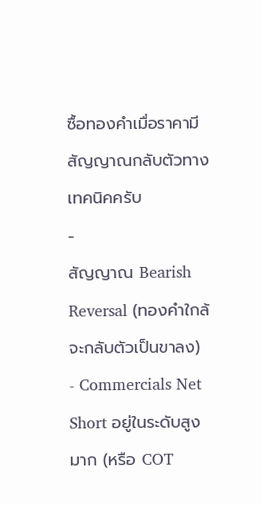ซื้อทองคำเมื่อราคามีสัญญาณกลับตัวทางเทคนิคครับ
-
สัญญาณ Bearish Reversal (ทองคำใกล้จะกลับตัวเป็นขาลง)
- Commercials Net Short อยู่ในระดับสูงมาก (หรือ COT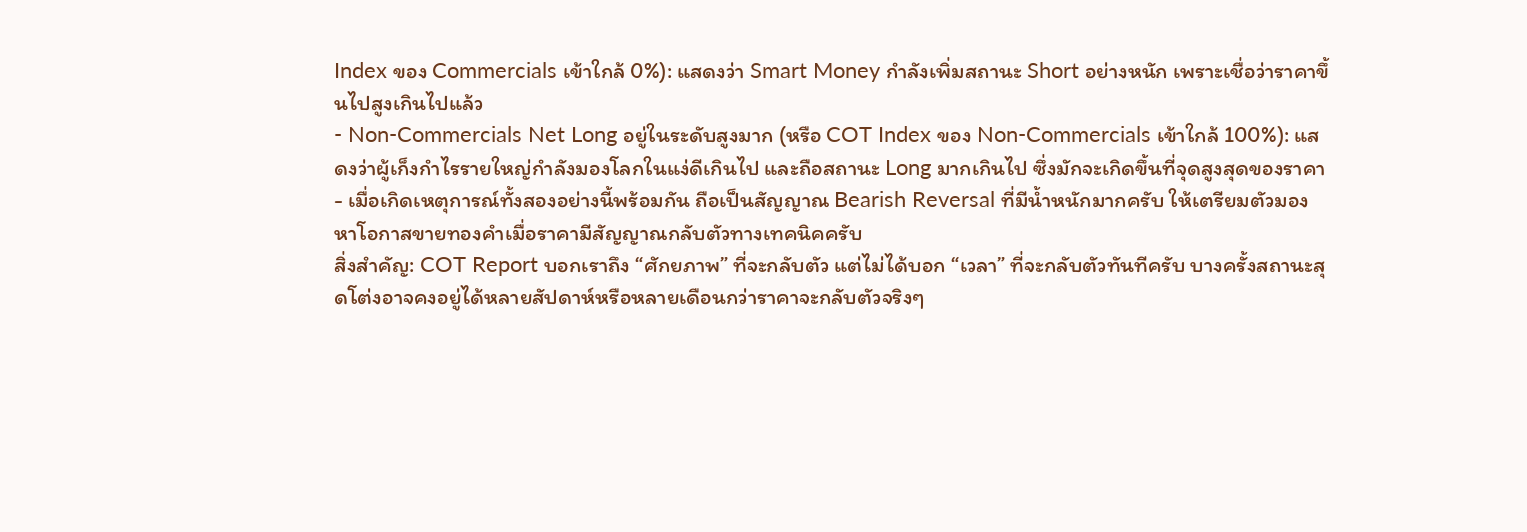Index ของ Commercials เข้าใกล้ 0%): แสดงว่า Smart Money กำลังเพิ่มสถานะ Short อย่างหนัก เพราะเชื่อว่าราคาขึ้นไปสูงเกินไปแล้ว
- Non-Commercials Net Long อยู่ในระดับสูงมาก (หรือ COT Index ของ Non-Commercials เข้าใกล้ 100%): แสดงว่าผู้เก็งกำไรรายใหญ่กำลังมองโลกในแง่ดีเกินไป และถือสถานะ Long มากเกินไป ซึ่งมักจะเกิดขึ้นที่จุดสูงสุดของราคา
- เมื่อเกิดเหตุการณ์ทั้งสองอย่างนี้พร้อมกัน ถือเป็นสัญญาณ Bearish Reversal ที่มีน้ำหนักมากครับ ให้เตรียมตัวมองหาโอกาสขายทองคำเมื่อราคามีสัญญาณกลับตัวทางเทคนิคครับ
สิ่งสำคัญ: COT Report บอกเราถึง “ศักยภาพ” ที่จะกลับตัว แต่ไม่ได้บอก “เวลา” ที่จะกลับตัวทันทีครับ บางครั้งสถานะสุดโต่งอาจคงอยู่ได้หลายสัปดาห์หรือหลายเดือนกว่าราคาจะกลับตัวจริงๆ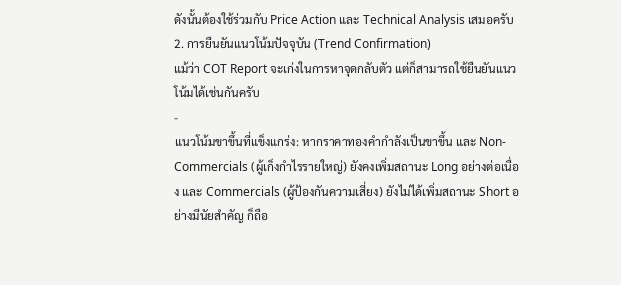ดังนั้นต้องใช้ร่วมกับ Price Action และ Technical Analysis เสมอครับ
2. การยืนยันแนวโน้มปัจจุบัน (Trend Confirmation)
แม้ว่า COT Report จะเก่งในการหาจุดกลับตัว แต่ก็สามารถใช้ยืนยันแนวโน้มได้เช่นกันครับ
-
แนวโน้มขาขึ้นที่แข็งแกร่ง: หากราคาทองคำกำลังเป็นขาขึ้น และ Non-Commercials (ผู้เก็งกำไรรายใหญ่) ยังคงเพิ่มสถานะ Long อย่างต่อเนื่อง และ Commercials (ผู้ป้องกันความเสี่ยง) ยังไม่ได้เพิ่มสถานะ Short อย่างมีนัยสำคัญ ก็ถือ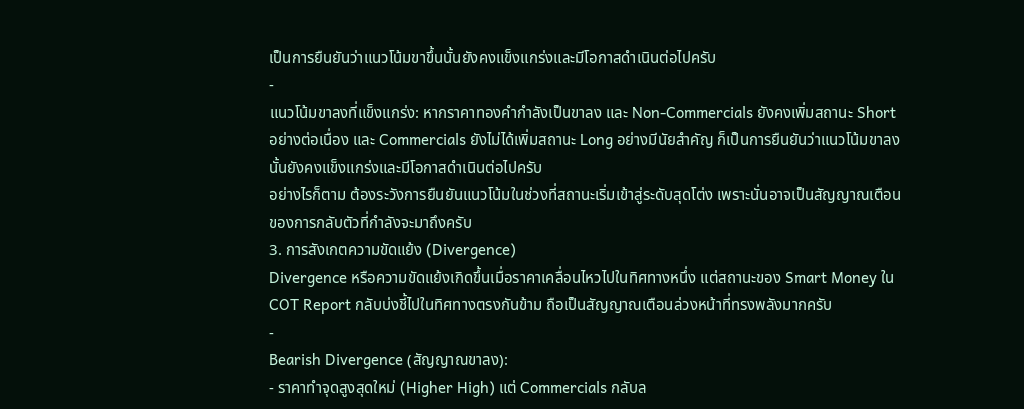เป็นการยืนยันว่าแนวโน้มขาขึ้นนั้นยังคงแข็งแกร่งและมีโอกาสดำเนินต่อไปครับ
-
แนวโน้มขาลงที่แข็งแกร่ง: หากราคาทองคำกำลังเป็นขาลง และ Non-Commercials ยังคงเพิ่มสถานะ Short อย่างต่อเนื่อง และ Commercials ยังไม่ได้เพิ่มสถานะ Long อย่างมีนัยสำคัญ ก็เป็นการยืนยันว่าแนวโน้มขาลงนั้นยังคงแข็งแกร่งและมีโอกาสดำเนินต่อไปครับ
อย่างไรก็ตาม ต้องระวังการยืนยันแนวโน้มในช่วงที่สถานะเริ่มเข้าสู่ระดับสุดโต่ง เพราะนั่นอาจเป็นสัญญาณเตือนของการกลับตัวที่กำลังจะมาถึงครับ
3. การสังเกตความขัดแย้ง (Divergence)
Divergence หรือความขัดแย้งเกิดขึ้นเมื่อราคาเคลื่อนไหวไปในทิศทางหนึ่ง แต่สถานะของ Smart Money ใน COT Report กลับบ่งชี้ไปในทิศทางตรงกันข้าม ถือเป็นสัญญาณเตือนล่วงหน้าที่ทรงพลังมากครับ
-
Bearish Divergence (สัญญาณขาลง):
- ราคาทำจุดสูงสุดใหม่ (Higher High) แต่ Commercials กลับล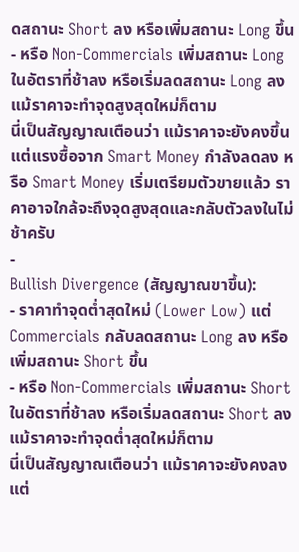ดสถานะ Short ลง หรือเพิ่มสถานะ Long ขึ้น
- หรือ Non-Commercials เพิ่มสถานะ Long ในอัตราที่ช้าลง หรือเริ่มลดสถานะ Long ลง แม้ราคาจะทำจุดสูงสุดใหม่ก็ตาม
นี่เป็นสัญญาณเตือนว่า แม้ราคาจะยังคงขึ้น แต่แรงซื้อจาก Smart Money กำลังลดลง หรือ Smart Money เริ่มเตรียมตัวขายแล้ว ราคาอาจใกล้จะถึงจุดสูงสุดและกลับตัวลงในไม่ช้าครับ
-
Bullish Divergence (สัญญาณขาขึ้น):
- ราคาทำจุดต่ำสุดใหม่ (Lower Low) แต่ Commercials กลับลดสถานะ Long ลง หรือเพิ่มสถานะ Short ขึ้น
- หรือ Non-Commercials เพิ่มสถานะ Short ในอัตราที่ช้าลง หรือเริ่มลดสถานะ Short ลง แม้ราคาจะทำจุดต่ำสุดใหม่ก็ตาม
นี่เป็นสัญญาณเตือนว่า แม้ราคาจะยังคงลง แต่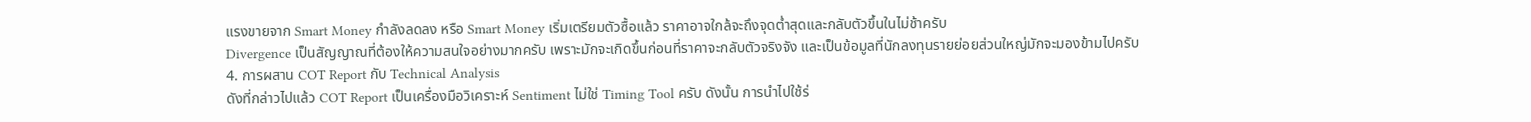แรงขายจาก Smart Money กำลังลดลง หรือ Smart Money เริ่มเตรียมตัวซื้อแล้ว ราคาอาจใกล้จะถึงจุดต่ำสุดและกลับตัวขึ้นในไม่ช้าครับ
Divergence เป็นสัญญาณที่ต้องให้ความสนใจอย่างมากครับ เพราะมักจะเกิดขึ้นก่อนที่ราคาจะกลับตัวจริงจัง และเป็นข้อมูลที่นักลงทุนรายย่อยส่วนใหญ่มักจะมองข้ามไปครับ
4. การผสาน COT Report กับ Technical Analysis
ดังที่กล่าวไปแล้ว COT Report เป็นเครื่องมือวิเคราะห์ Sentiment ไม่ใช่ Timing Tool ครับ ดังนั้น การนำไปใช้ร่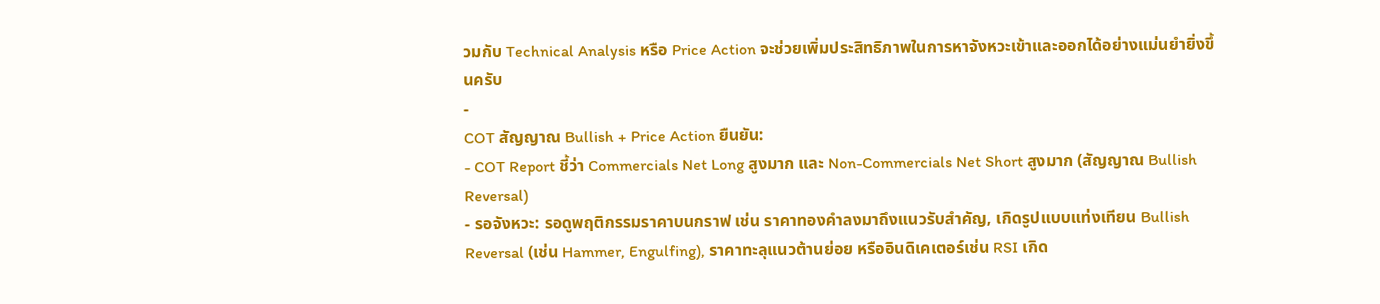วมกับ Technical Analysis หรือ Price Action จะช่วยเพิ่มประสิทธิภาพในการหาจังหวะเข้าและออกได้อย่างแม่นยำยิ่งขึ้นครับ
-
COT สัญญาณ Bullish + Price Action ยืนยัน:
- COT Report ชี้ว่า Commercials Net Long สูงมาก และ Non-Commercials Net Short สูงมาก (สัญญาณ Bullish Reversal)
- รอจังหวะ: รอดูพฤติกรรมราคาบนกราฟ เช่น ราคาทองคำลงมาถึงแนวรับสำคัญ, เกิดรูปแบบแท่งเทียน Bullish Reversal (เช่น Hammer, Engulfing), ราคาทะลุแนวต้านย่อย หรืออินดิเคเตอร์เช่น RSI เกิด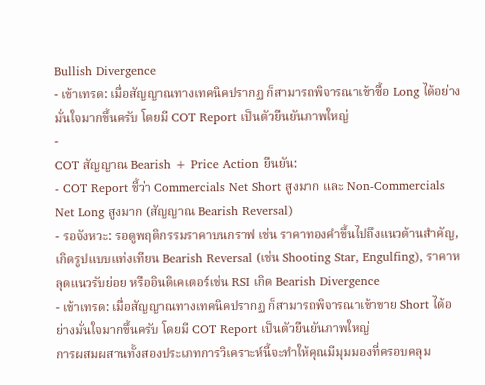Bullish Divergence
- เข้าเทรด: เมื่อสัญญาณทางเทคนิคปรากฏ ก็สามารถพิจารณาเข้าซื้อ Long ได้อย่างมั่นใจมากขึ้นครับ โดยมี COT Report เป็นตัวยืนยันภาพใหญ่
-
COT สัญญาณ Bearish + Price Action ยืนยัน:
- COT Report ชี้ว่า Commercials Net Short สูงมาก และ Non-Commercials Net Long สูงมาก (สัญญาณ Bearish Reversal)
- รอจังหวะ: รอดูพฤติกรรมราคาบนกราฟ เช่น ราคาทองคำขึ้นไปถึงแนวต้านสำคัญ, เกิดรูปแบบแท่งเทียน Bearish Reversal (เช่น Shooting Star, Engulfing), ราคาหลุดแนวรับย่อย หรืออินดิเคเตอร์เช่น RSI เกิด Bearish Divergence
- เข้าเทรด: เมื่อสัญญาณทางเทคนิคปรากฏ ก็สามารถพิจารณาเข้าขาย Short ได้อย่างมั่นใจมากขึ้นครับ โดยมี COT Report เป็นตัวยืนยันภาพใหญ่
การผสมผสานทั้งสองประเภทการวิเคราะห์นี้จะทำให้คุณมีมุมมองที่ครอบคลุม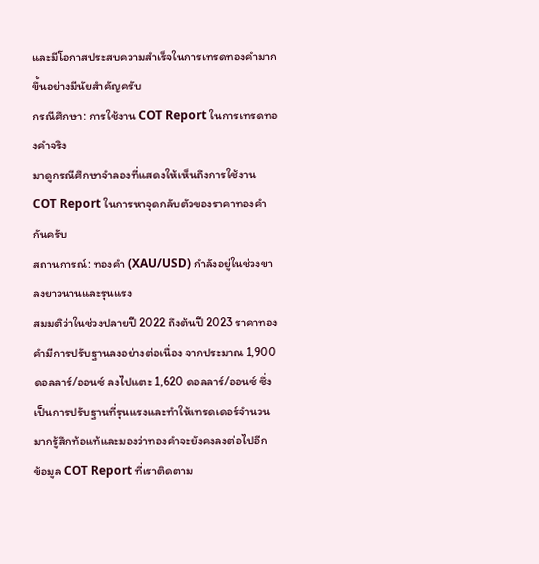และมีโอกาสประสบความสำเร็จในการเทรดทองคำมากขึ้นอย่างมีนัยสำคัญครับ
กรณีศึกษา: การใช้งาน COT Report ในการเทรดทองคำจริง
มาดูกรณีศึกษาจำลองที่แสดงให้เห็นถึงการใช้งาน COT Report ในการหาจุดกลับตัวของราคาทองคำกันครับ
สถานการณ์: ทองคำ (XAU/USD) กำลังอยู่ในช่วงขาลงยาวนานและรุนแรง
สมมติว่าในช่วงปลายปี 2022 ถึงต้นปี 2023 ราคาทองคำมีการปรับฐานลงอย่างต่อเนื่อง จากประมาณ 1,900 ดอลลาร์/ออนซ์ ลงไปแตะ 1,620 ดอลลาร์/ออนซ์ ซึ่งเป็นการปรับฐานที่รุนแรงและทำให้เทรดเดอร์จำนวนมากรู้สึกท้อแท้และมองว่าทองคำจะยังคงลงต่อไปอีก
ข้อมูล COT Report ที่เราติดตาม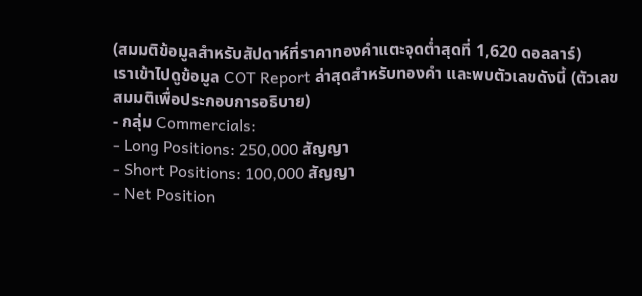(สมมติข้อมูลสำหรับสัปดาห์ที่ราคาทองคำแตะจุดต่ำสุดที่ 1,620 ดอลลาร์)
เราเข้าไปดูข้อมูล COT Report ล่าสุดสำหรับทองคำ และพบตัวเลขดังนี้ (ตัวเลขสมมติเพื่อประกอบการอธิบาย)
- กลุ่ม Commercials:
- Long Positions: 250,000 สัญญา
- Short Positions: 100,000 สัญญา
- Net Position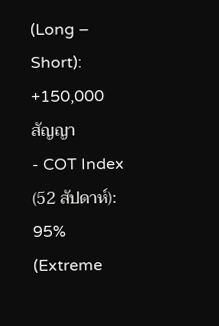(Long – Short): +150,000 สัญญา
- COT Index (52 สัปดาห์): 95% (Extreme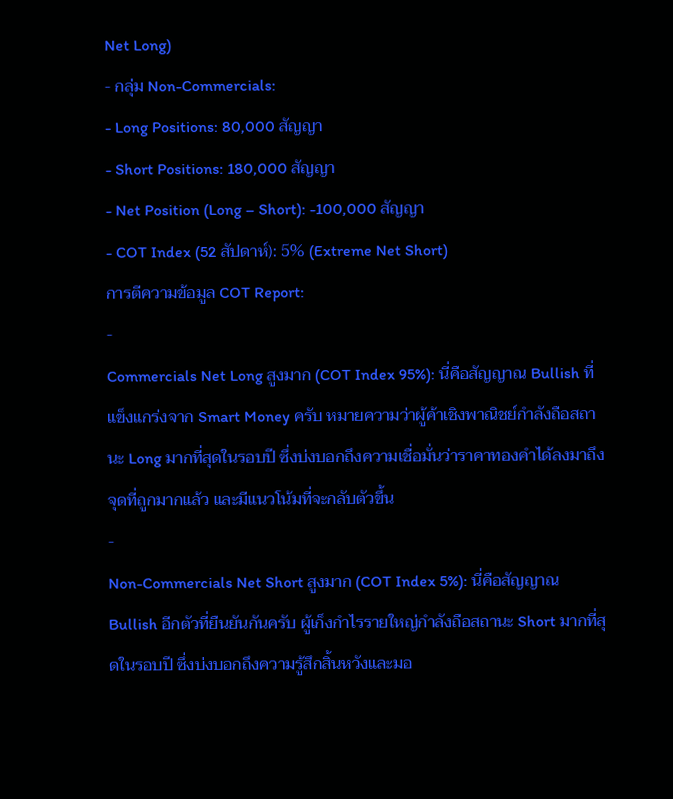Net Long)
- กลุ่ม Non-Commercials:
- Long Positions: 80,000 สัญญา
- Short Positions: 180,000 สัญญา
- Net Position (Long – Short): -100,000 สัญญา
- COT Index (52 สัปดาห์): 5% (Extreme Net Short)
การตีความข้อมูล COT Report:
-
Commercials Net Long สูงมาก (COT Index 95%): นี่คือสัญญาณ Bullish ที่แข็งแกร่งจาก Smart Money ครับ หมายความว่าผู้ค้าเชิงพาณิชย์กำลังถือสถานะ Long มากที่สุดในรอบปี ซึ่งบ่งบอกถึงความเชื่อมั่นว่าราคาทองคำได้ลงมาถึงจุดที่ถูกมากแล้ว และมีแนวโน้มที่จะกลับตัวขึ้น
-
Non-Commercials Net Short สูงมาก (COT Index 5%): นี่คือสัญญาณ Bullish อีกตัวที่ยืนยันกันครับ ผู้เก็งกำไรรายใหญ่กำลังถือสถานะ Short มากที่สุดในรอบปี ซึ่งบ่งบอกถึงความรู้สึกสิ้นหวังและมอ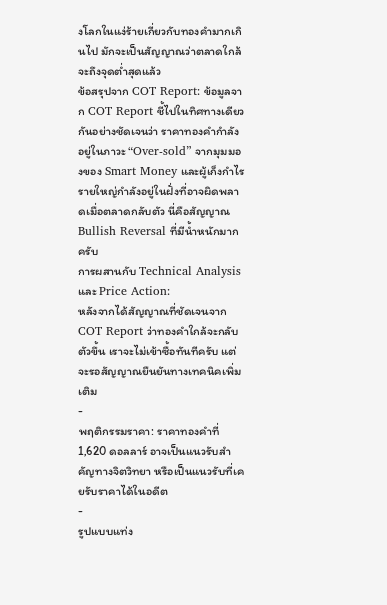งโลกในแง่ร้ายเกี่ยวกับทองคำมากเกินไป มักจะเป็นสัญญาณว่าตลาดใกล้จะถึงจุดต่ำสุดแล้ว
ข้อสรุปจาก COT Report: ข้อมูลจาก COT Report ชี้ไปในทิศทางเดียวกันอย่างชัดเจนว่า ราคาทองคำกำลังอยู่ในภาวะ “Over-sold” จากมุมมองของ Smart Money และผู้เก็งกำไรรายใหญ่กำลังอยู่ในฝั่งที่อาจผิดพลาดเมื่อตลาดกลับตัว นี่คือสัญญาณ Bullish Reversal ที่มีน้ำหนักมาก ครับ
การผสานกับ Technical Analysis และ Price Action:
หลังจากได้สัญญาณที่ชัดเจนจาก COT Report ว่าทองคำใกล้จะกลับตัวขึ้น เราจะไม่เข้าซื้อทันทีครับ แต่จะรอสัญญาณยืนยันทางเทคนิคเพิ่มเติม
-
พฤติกรรมราคา: ราคาทองคำที่ 1,620 ดอลลาร์ อาจเป็นแนวรับสำคัญทางจิตวิทยา หรือเป็นแนวรับที่เคยรับราคาได้ในอดีต
-
รูปแบบแท่ง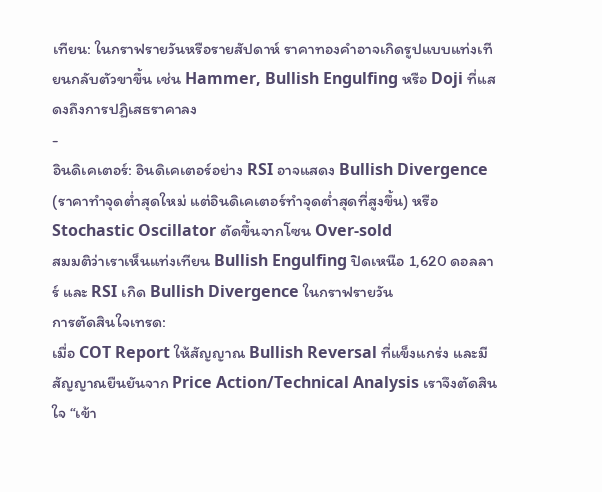เทียน: ในกราฟรายวันหรือรายสัปดาห์ ราคาทองคำอาจเกิดรูปแบบแท่งเทียนกลับตัวขาขึ้น เช่น Hammer, Bullish Engulfing หรือ Doji ที่แสดงถึงการปฏิเสธราคาลง
-
อินดิเคเตอร์: อินดิเคเตอร์อย่าง RSI อาจแสดง Bullish Divergence (ราคาทำจุดต่ำสุดใหม่ แต่อินดิเคเตอร์ทำจุดต่ำสุดที่สูงขึ้น) หรือ Stochastic Oscillator ตัดขึ้นจากโซน Over-sold
สมมติว่าเราเห็นแท่งเทียน Bullish Engulfing ปิดเหนือ 1,620 ดอลลาร์ และ RSI เกิด Bullish Divergence ในกราฟรายวัน
การตัดสินใจเทรด:
เมื่อ COT Report ให้สัญญาณ Bullish Reversal ที่แข็งแกร่ง และมีสัญญาณยืนยันจาก Price Action/Technical Analysis เราจึงตัดสินใจ “เข้า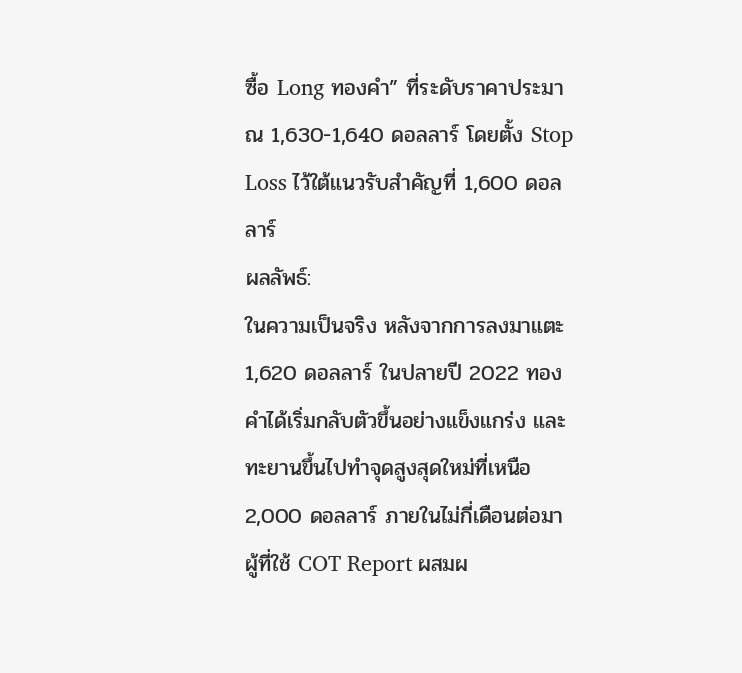ซื้อ Long ทองคำ” ที่ระดับราคาประมาณ 1,630-1,640 ดอลลาร์ โดยตั้ง Stop Loss ไว้ใต้แนวรับสำคัญที่ 1,600 ดอลลาร์
ผลลัพธ์:
ในความเป็นจริง หลังจากการลงมาแตะ 1,620 ดอลลาร์ ในปลายปี 2022 ทองคำได้เริ่มกลับตัวขึ้นอย่างแข็งแกร่ง และทะยานขึ้นไปทำจุดสูงสุดใหม่ที่เหนือ 2,000 ดอลลาร์ ภายในไม่กี่เดือนต่อมา ผู้ที่ใช้ COT Report ผสมผ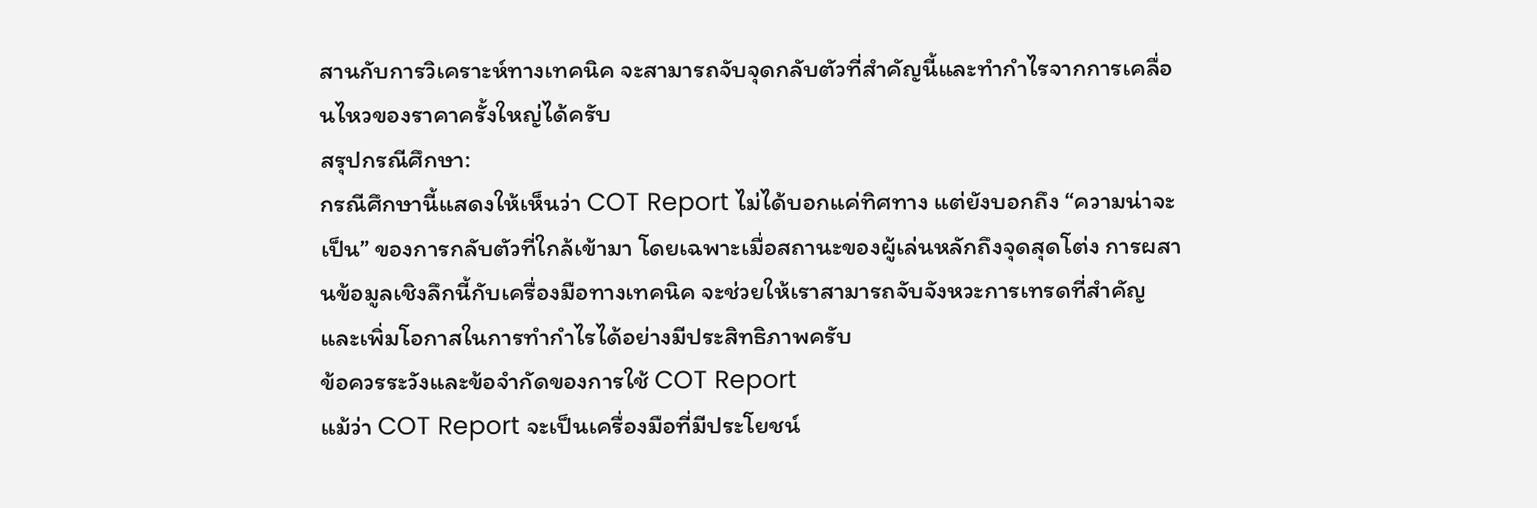สานกับการวิเคราะห์ทางเทคนิค จะสามารถจับจุดกลับตัวที่สำคัญนี้และทำกำไรจากการเคลื่อนไหวของราคาครั้งใหญ่ได้ครับ
สรุปกรณีศึกษา:
กรณีศึกษานี้แสดงให้เห็นว่า COT Report ไม่ได้บอกแค่ทิศทาง แต่ยังบอกถึง “ความน่าจะเป็น” ของการกลับตัวที่ใกล้เข้ามา โดยเฉพาะเมื่อสถานะของผู้เล่นหลักถึงจุดสุดโต่ง การผสานข้อมูลเชิงลึกนี้กับเครื่องมือทางเทคนิค จะช่วยให้เราสามารถจับจังหวะการเทรดที่สำคัญและเพิ่มโอกาสในการทำกำไรได้อย่างมีประสิทธิภาพครับ
ข้อควรระวังและข้อจำกัดของการใช้ COT Report
แม้ว่า COT Report จะเป็นเครื่องมือที่มีประโยชน์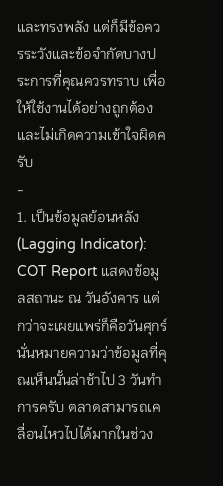และทรงพลัง แต่ก็มีข้อควรระวังและข้อจำกัดบางประการที่คุณควรทราบ เพื่อให้ใช้งานได้อย่างถูกต้องและไม่เกิดความเข้าใจผิดครับ
-
1. เป็นข้อมูลย้อนหลัง (Lagging Indicator): COT Report แสดงข้อมูลสถานะ ณ วันอังคาร แต่กว่าจะเผยแพร่ก็คือวันศุกร์ นั่นหมายความว่าข้อมูลที่คุณเห็นนั้นล่าช้าไป 3 วันทำการครับ ตลาดสามารถเคลื่อนไหวไปได้มากในช่วง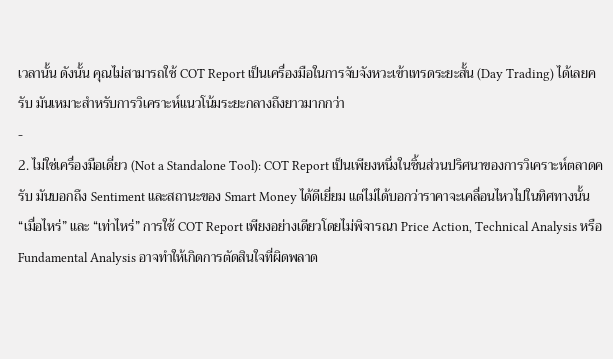เวลานั้น ดังนั้น คุณไม่สามารถใช้ COT Report เป็นเครื่องมือในการจับจังหวะเข้าเทรดระยะสั้น (Day Trading) ได้เลยครับ มันเหมาะสำหรับการวิเคราะห์แนวโน้มระยะกลางถึงยาวมากกว่า
-
2. ไม่ใช่เครื่องมือเดี่ยว (Not a Standalone Tool): COT Report เป็นเพียงหนึ่งในชิ้นส่วนปริศนาของการวิเคราะห์ตลาดครับ มันบอกถึง Sentiment และสถานะของ Smart Money ได้ดีเยี่ยม แต่ไม่ได้บอกว่าราคาจะเคลื่อนไหวไปในทิศทางนั้น “เมื่อไหร่” และ “เท่าไหร่” การใช้ COT Report เพียงอย่างเดียวโดยไม่พิจารณา Price Action, Technical Analysis หรือ Fundamental Analysis อาจทำให้เกิดการตัดสินใจที่ผิดพลาด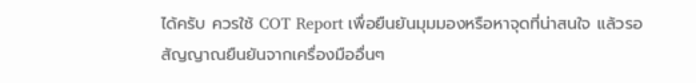ได้ครับ ควรใช้ COT Report เพื่อยืนยันมุมมองหรือหาจุดที่น่าสนใจ แล้วรอสัญญาณยืนยันจากเครื่องมืออื่นๆ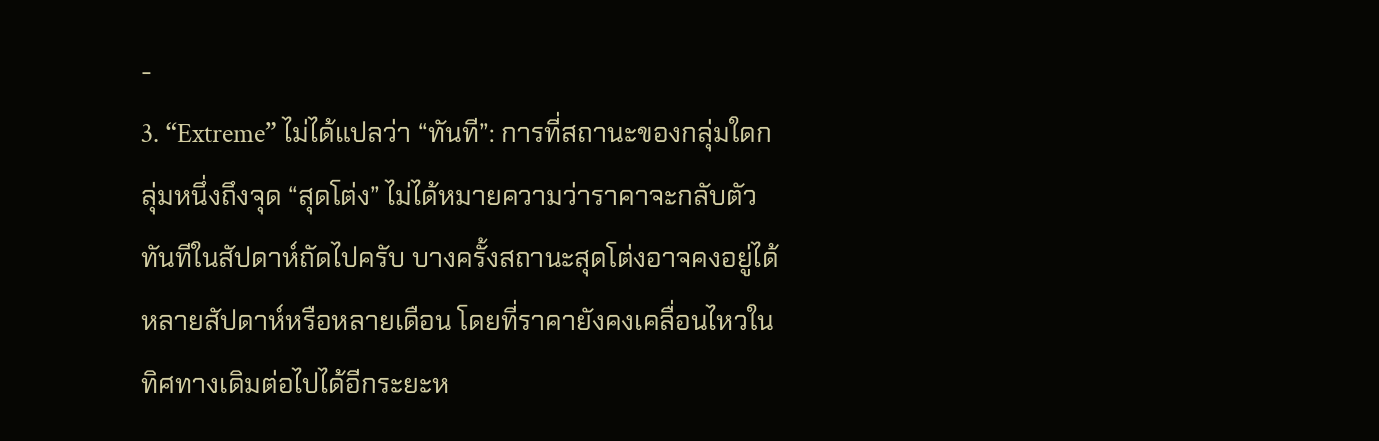-
3. “Extreme” ไม่ได้แปลว่า “ทันที”: การที่สถานะของกลุ่มใดกลุ่มหนึ่งถึงจุด “สุดโต่ง” ไม่ได้หมายความว่าราคาจะกลับตัวทันทีในสัปดาห์ถัดไปครับ บางครั้งสถานะสุดโต่งอาจคงอยู่ได้หลายสัปดาห์หรือหลายเดือน โดยที่ราคายังคงเคลื่อนไหวในทิศทางเดิมต่อไปได้อีกระยะห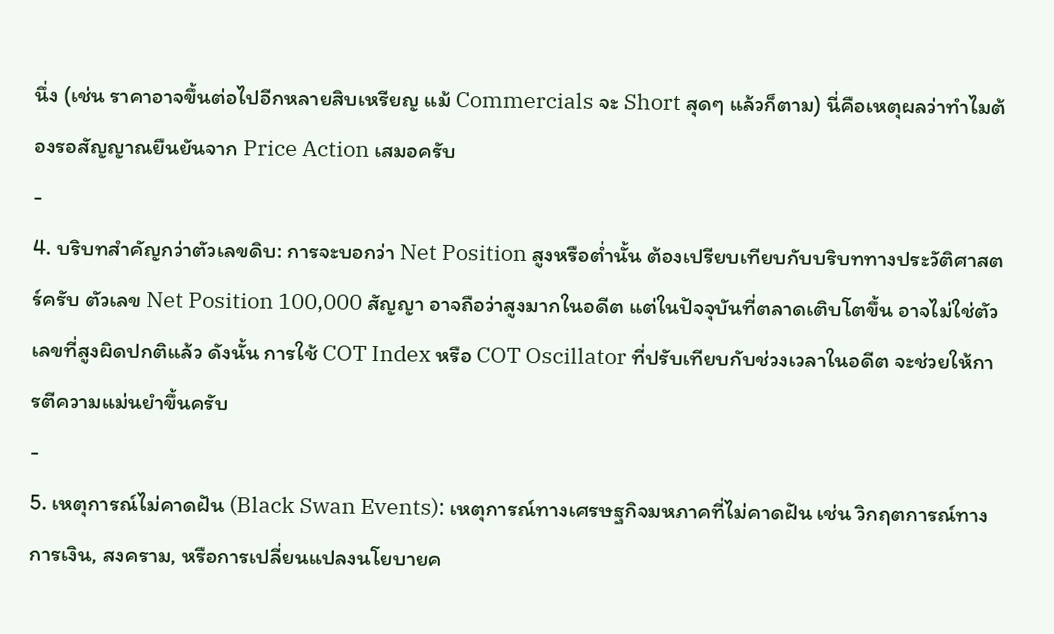นึ่ง (เช่น ราคาอาจขึ้นต่อไปอีกหลายสิบเหรียญ แม้ Commercials จะ Short สุดๆ แล้วก็ตาม) นี่คือเหตุผลว่าทำไมต้องรอสัญญาณยืนยันจาก Price Action เสมอครับ
-
4. บริบทสำคัญกว่าตัวเลขดิบ: การจะบอกว่า Net Position สูงหรือต่ำนั้น ต้องเปรียบเทียบกับบริบททางประวัติศาสตร์ครับ ตัวเลข Net Position 100,000 สัญญา อาจถือว่าสูงมากในอดีต แต่ในปัจจุบันที่ตลาดเติบโตขึ้น อาจไม่ใช่ตัวเลขที่สูงผิดปกติแล้ว ดังนั้น การใช้ COT Index หรือ COT Oscillator ที่ปรับเทียบกับช่วงเวลาในอดีต จะช่วยให้การตีความแม่นยำขึ้นครับ
-
5. เหตุการณ์ไม่คาดฝัน (Black Swan Events): เหตุการณ์ทางเศรษฐกิจมหภาคที่ไม่คาดฝัน เช่น วิกฤตการณ์ทางการเงิน, สงคราม, หรือการเปลี่ยนแปลงนโยบายค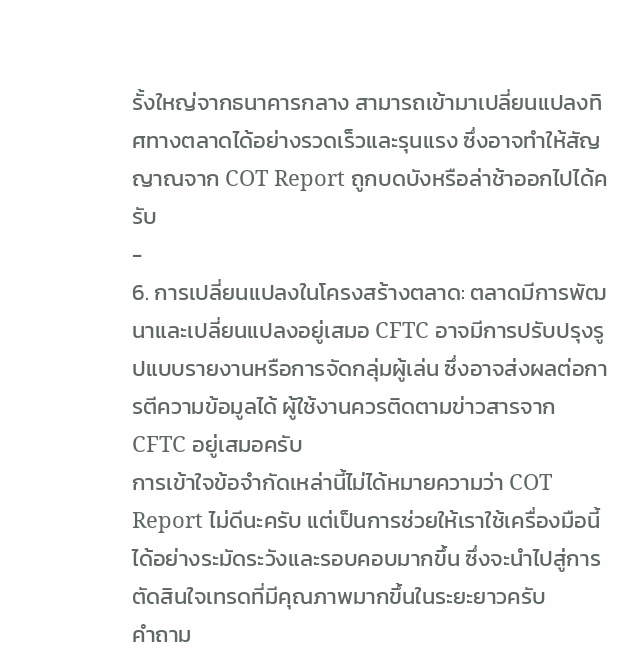รั้งใหญ่จากธนาคารกลาง สามารถเข้ามาเปลี่ยนแปลงทิศทางตลาดได้อย่างรวดเร็วและรุนแรง ซึ่งอาจทำให้สัญญาณจาก COT Report ถูกบดบังหรือล่าช้าออกไปได้ครับ
-
6. การเปลี่ยนแปลงในโครงสร้างตลาด: ตลาดมีการพัฒนาและเปลี่ยนแปลงอยู่เสมอ CFTC อาจมีการปรับปรุงรูปแบบรายงานหรือการจัดกลุ่มผู้เล่น ซึ่งอาจส่งผลต่อการตีความข้อมูลได้ ผู้ใช้งานควรติดตามข่าวสารจาก CFTC อยู่เสมอครับ
การเข้าใจข้อจำกัดเหล่านี้ไม่ได้หมายความว่า COT Report ไม่ดีนะครับ แต่เป็นการช่วยให้เราใช้เครื่องมือนี้ได้อย่างระมัดระวังและรอบคอบมากขึ้น ซึ่งจะนำไปสู่การตัดสินใจเทรดที่มีคุณภาพมากขึ้นในระยะยาวครับ
คำถาม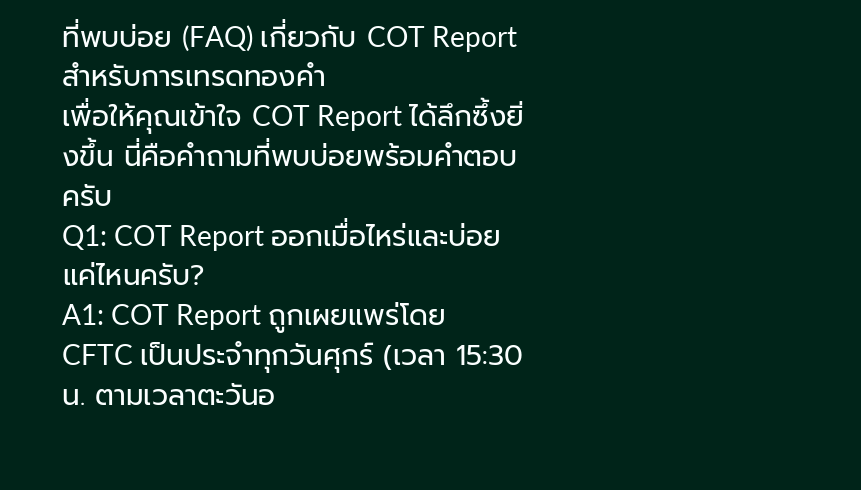ที่พบบ่อย (FAQ) เกี่ยวกับ COT Report สำหรับการเทรดทองคำ
เพื่อให้คุณเข้าใจ COT Report ได้ลึกซึ้งยิ่งขึ้น นี่คือคำถามที่พบบ่อยพร้อมคำตอบครับ
Q1: COT Report ออกเมื่อไหร่และบ่อยแค่ไหนครับ?
A1: COT Report ถูกเผยแพร่โดย CFTC เป็นประจำทุกวันศุกร์ (เวลา 15:30 น. ตามเวลาตะวันอ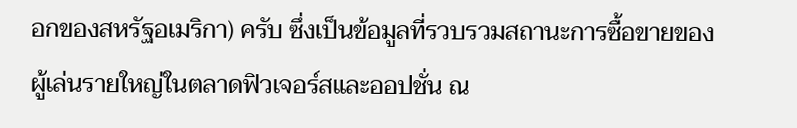อกของสหรัฐอเมริกา) ครับ ซึ่งเป็นข้อมูลที่รวบรวมสถานะการซื้อขายของผู้เล่นรายใหญ่ในตลาดฟิวเจอร์สและออปชั่น ณ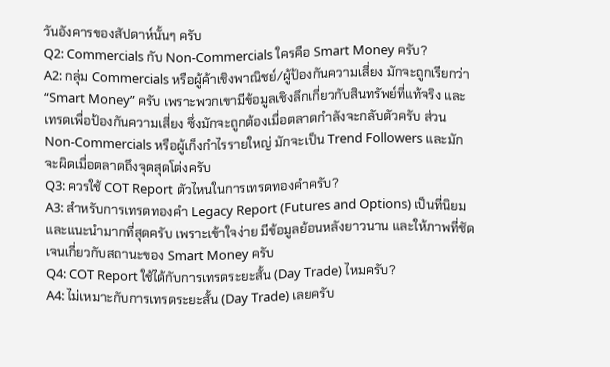วันอังคารของสัปดาห์นั้นๆ ครับ
Q2: Commercials กับ Non-Commercials ใครคือ Smart Money ครับ?
A2: กลุ่ม Commercials หรือผู้ค้าเชิงพาณิชย์/ผู้ป้องกันความเสี่ยง มักจะถูกเรียกว่า “Smart Money” ครับ เพราะพวกเขามีข้อมูลเชิงลึกเกี่ยวกับสินทรัพย์ที่แท้จริง และเทรดเพื่อป้องกันความเสี่ยง ซึ่งมักจะถูกต้องเมื่อตลาดกำลังจะกลับตัวครับ ส่วน Non-Commercials หรือผู้เก็งกำไรรายใหญ่ มักจะเป็น Trend Followers และมักจะผิดเมื่อตลาดถึงจุดสุดโต่งครับ
Q3: ควรใช้ COT Report ตัวไหนในการเทรดทองคำครับ?
A3: สำหรับการเทรดทองคำ Legacy Report (Futures and Options) เป็นที่นิยมและแนะนำมากที่สุดครับ เพราะเข้าใจง่าย มีข้อมูลย้อนหลังยาวนาน และให้ภาพที่ชัดเจนเกี่ยวกับสถานะของ Smart Money ครับ
Q4: COT Report ใช้ได้กับการเทรดระยะสั้น (Day Trade) ไหมครับ?
A4: ไม่เหมาะกับการเทรดระยะสั้น (Day Trade) เลยครับ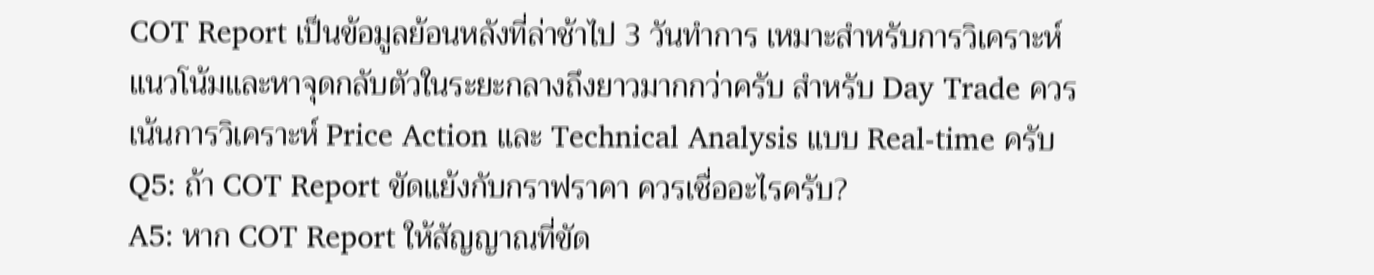COT Report เป็นข้อมูลย้อนหลังที่ล่าช้าไป 3 วันทำการ เหมาะสำหรับการวิเคราะห์แนวโน้มและหาจุดกลับตัวในระยะกลางถึงยาวมากกว่าครับ สำหรับ Day Trade ควรเน้นการวิเคราะห์ Price Action และ Technical Analysis แบบ Real-time ครับ
Q5: ถ้า COT Report ขัดแย้งกับกราฟราคา ควรเชื่ออะไรครับ?
A5: หาก COT Report ให้สัญญาณที่ขัด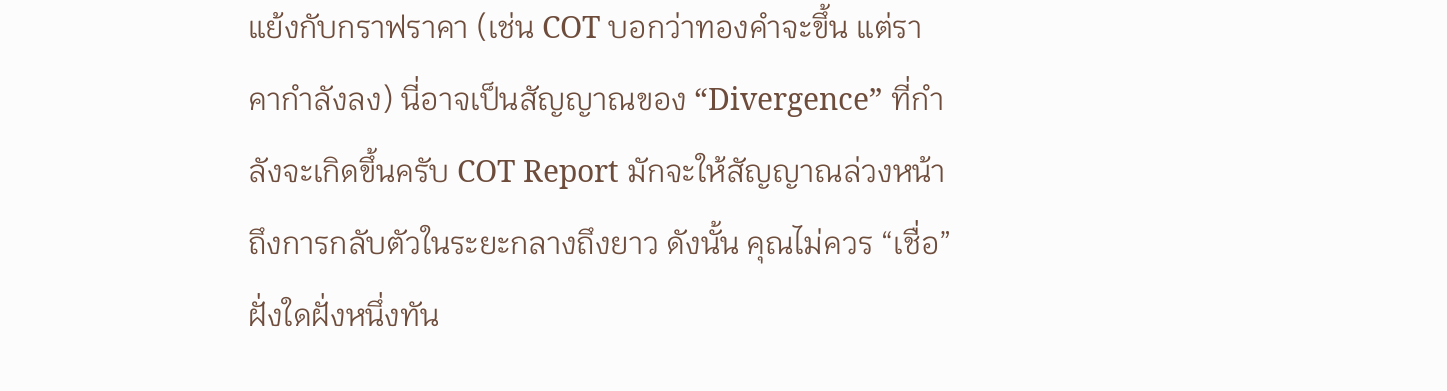แย้งกับกราฟราคา (เช่น COT บอกว่าทองคำจะขึ้น แต่ราคากำลังลง) นี่อาจเป็นสัญญาณของ “Divergence” ที่กำลังจะเกิดขึ้นครับ COT Report มักจะให้สัญญาณล่วงหน้าถึงการกลับตัวในระยะกลางถึงยาว ดังนั้น คุณไม่ควร “เชื่อ” ฝั่งใดฝั่งหนึ่งทัน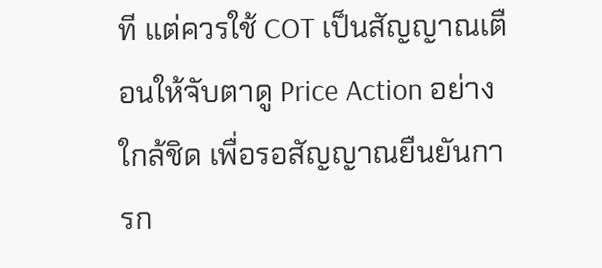ที แต่ควรใช้ COT เป็นสัญญาณเตือนให้จับตาดู Price Action อย่างใกล้ชิด เพื่อรอสัญญาณยืนยันการก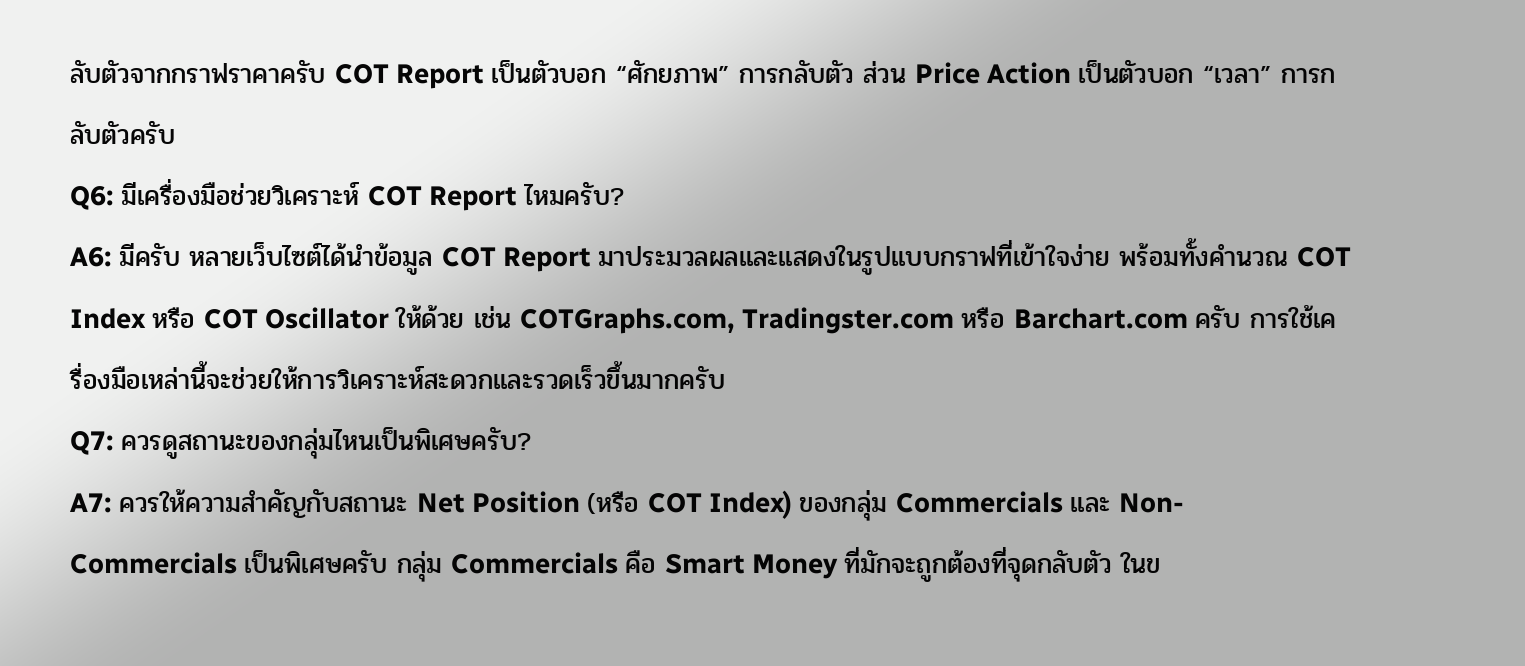ลับตัวจากกราฟราคาครับ COT Report เป็นตัวบอก “ศักยภาพ” การกลับตัว ส่วน Price Action เป็นตัวบอก “เวลา” การกลับตัวครับ
Q6: มีเครื่องมือช่วยวิเคราะห์ COT Report ไหมครับ?
A6: มีครับ หลายเว็บไซต์ได้นำข้อมูล COT Report มาประมวลผลและแสดงในรูปแบบกราฟที่เข้าใจง่าย พร้อมทั้งคำนวณ COT Index หรือ COT Oscillator ให้ด้วย เช่น COTGraphs.com, Tradingster.com หรือ Barchart.com ครับ การใช้เครื่องมือเหล่านี้จะช่วยให้การวิเคราะห์สะดวกและรวดเร็วขึ้นมากครับ
Q7: ควรดูสถานะของกลุ่มไหนเป็นพิเศษครับ?
A7: ควรให้ความสำคัญกับสถานะ Net Position (หรือ COT Index) ของกลุ่ม Commercials และ Non-Commercials เป็นพิเศษครับ กลุ่ม Commercials คือ Smart Money ที่มักจะถูกต้องที่จุดกลับตัว ในข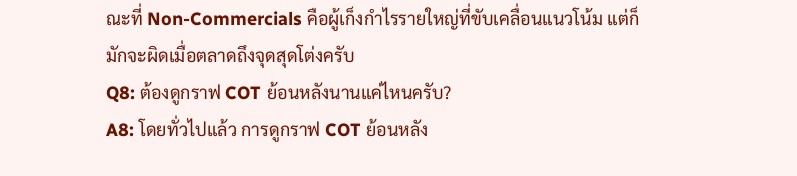ณะที่ Non-Commercials คือผู้เก็งกำไรรายใหญ่ที่ขับเคลื่อนแนวโน้ม แต่ก็มักจะผิดเมื่อตลาดถึงจุดสุดโต่งครับ
Q8: ต้องดูกราฟ COT ย้อนหลังนานแค่ไหนครับ?
A8: โดยทั่วไปแล้ว การดูกราฟ COT ย้อนหลัง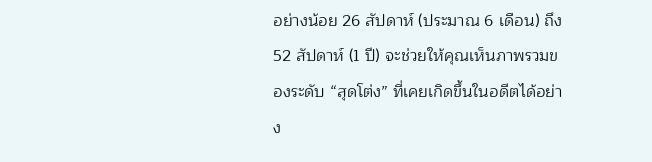อย่างน้อย 26 สัปดาห์ (ประมาณ 6 เดือน) ถึง 52 สัปดาห์ (1 ปี) จะช่วยให้คุณเห็นภาพรวมของระดับ “สุดโต่ง” ที่เคยเกิดขึ้นในอดีตได้อย่าง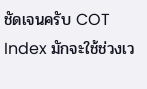ชัดเจนครับ COT Index มักจะใช้ช่วงเว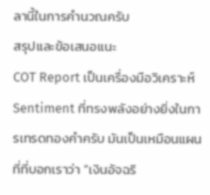ลานี้ในการคำนวณครับ
สรุปและข้อเสนอแนะ
COT Report เป็นเครื่องมือวิเคราะห์ Sentiment ที่ทรงพลังอย่างยิ่งในการเทรดทองคำครับ มันเป็นเหมือนแผนที่ที่บอกเราว่า “เงินอัจฉริ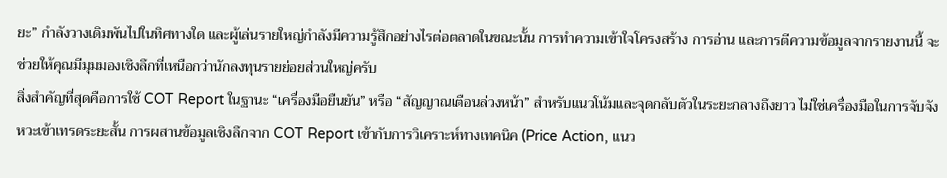ยะ” กำลังวางเดิมพันไปในทิศทางใด และผู้เล่นรายใหญ่กำลังมีความรู้สึกอย่างไรต่อตลาดในขณะนั้น การทำความเข้าใจโครงสร้าง การอ่าน และการตีความข้อมูลจากรายงานนี้ จะช่วยให้คุณมีมุมมองเชิงลึกที่เหนือกว่านักลงทุนรายย่อยส่วนใหญ่ครับ
สิ่งสำคัญที่สุดคือการใช้ COT Report ในฐานะ “เครื่องมือยืนยัน” หรือ “สัญญาณเตือนล่วงหน้า” สำหรับแนวโน้มและจุดกลับตัวในระยะกลางถึงยาว ไม่ใช่เครื่องมือในการจับจังหวะเข้าเทรดระยะสั้น การผสานข้อมูลเชิงลึกจาก COT Report เข้ากับการวิเคราะห์ทางเทคนิค (Price Action, แนว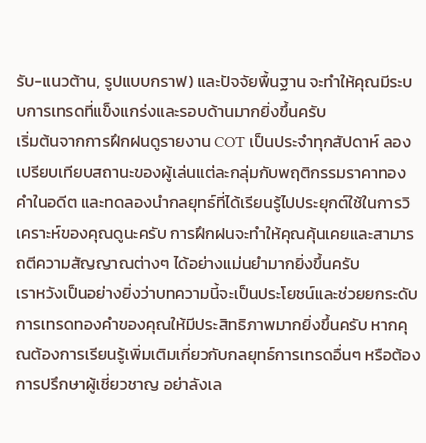รับ-แนวต้าน, รูปแบบกราฟ) และปัจจัยพื้นฐาน จะทำให้คุณมีระบบการเทรดที่แข็งแกร่งและรอบด้านมากยิ่งขึ้นครับ
เริ่มต้นจากการฝึกฝนดูรายงาน COT เป็นประจำทุกสัปดาห์ ลองเปรียบเทียบสถานะของผู้เล่นแต่ละกลุ่มกับพฤติกรรมราคาทองคำในอดีต และทดลองนำกลยุทธ์ที่ได้เรียนรู้ไปประยุกต์ใช้ในการวิเคราะห์ของคุณดูนะครับ การฝึกฝนจะทำให้คุณคุ้นเคยและสามารถตีความสัญญาณต่างๆ ได้อย่างแม่นยำมากยิ่งขึ้นครับ
เราหวังเป็นอย่างยิ่งว่าบทความนี้จะเป็นประโยชน์และช่วยยกระดับการเทรดทองคำของคุณให้มีประสิทธิภาพมากยิ่งขึ้นครับ หากคุณต้องการเรียนรู้เพิ่มเติมเกี่ยวกับกลยุทธ์การเทรดอื่นๆ หรือต้องการปรึกษาผู้เชี่ยวชาญ อย่าลังเล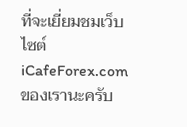ที่จะเยี่ยมชมเว็บไซต์ iCafeForex.com ของเรานะครับ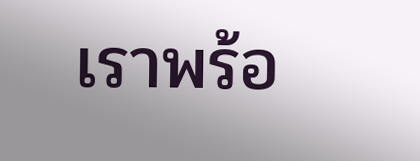เราพร้อ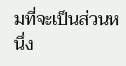มที่จะเป็นส่วนหนึ่ง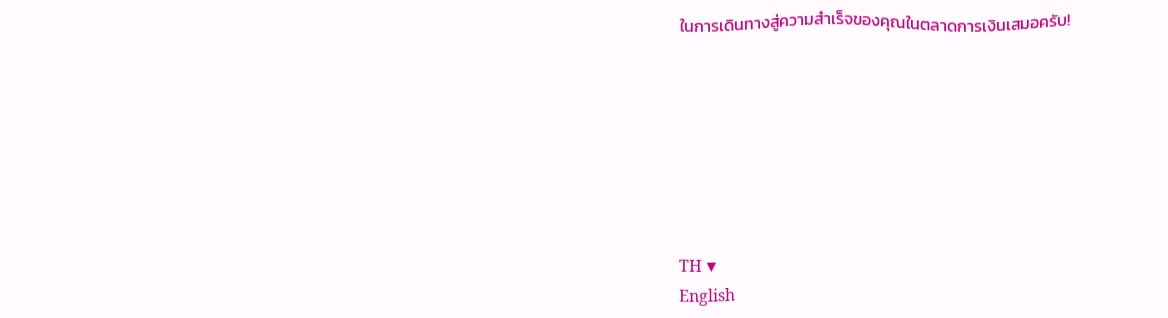ในการเดินทางสู่ความสำเร็จของคุณในตลาดการเงินเสมอครับ!







TH ▼
English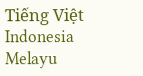Tiếng Việt
Indonesia
Melayu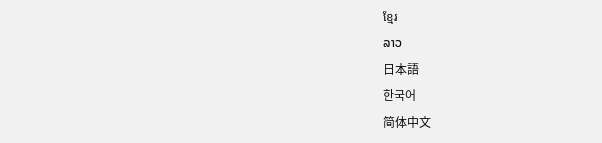ខ្មែរ
ລາວ
日本語
한국어
简体中文